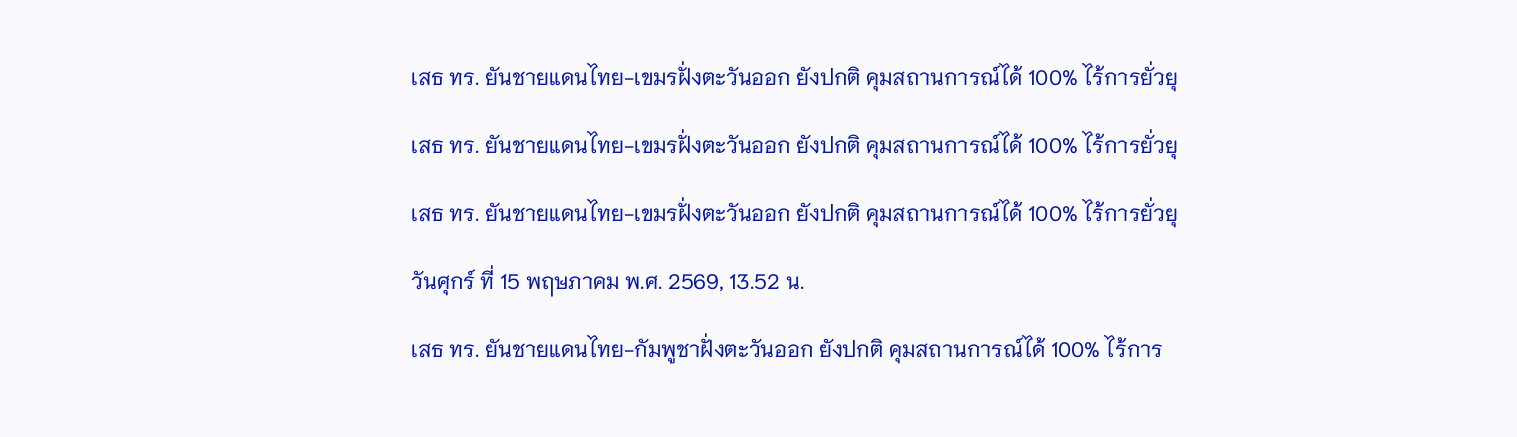เสธ ทร. ยันชายแดนไทย-เขมรฝั่งตะวันออก ยังปกติ คุมสถานการณ์ได้ 100% ไร้การยั่วยุ

เสธ ทร. ยันชายแดนไทย-เขมรฝั่งตะวันออก ยังปกติ คุมสถานการณ์ได้ 100% ไร้การยั่วยุ

เสธ ทร. ยันชายแดนไทย-เขมรฝั่งตะวันออก ยังปกติ คุมสถานการณ์ได้ 100% ไร้การยั่วยุ

วันศุกร์ ที่ 15 พฤษภาคม พ.ศ. 2569, 13.52 น.

เสธ ทร. ยันชายแดนไทย-กัมพูชาฝั่งตะวันออก ยังปกติ คุมสถานการณ์ได้ 100% ไร้การ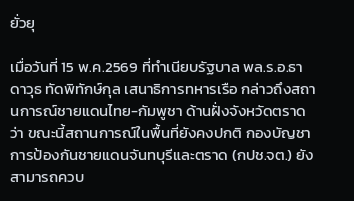ยั่วยุ

เมื่อวันที่ 15 พ.ค.2569 ที่ทำเนียบรัฐบาล พล.ร.อ.ธาดาวุธ ทัดพิทักษ์กุล เสนาธิการทหารเรือ กล่าวถึงสถานการณ์ชายแดนไทย-กัมพูชา ด้านฝั่งจังหวัดตราด ว่า ขณะนี้สถานการณ์ในพื้นที่ยังคงปกติ กองบัญชาการป้องกันชายแดนจันทบุรีและตราด (กปช.จต.) ยังสามารถควบ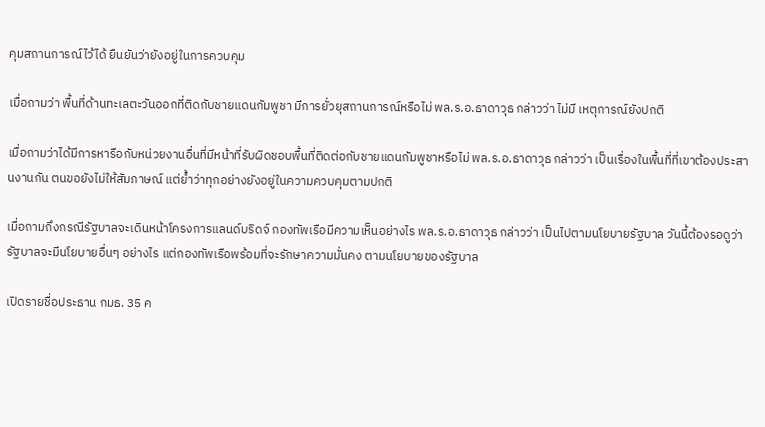คุมสถานการณ์ไว้ได้ ยืนยันว่ายังอยู่ในการควบคุม

เมื่อถามว่า พื้นที่ด้านทะเลตะวันออกที่ติดกับชายแดนกัมพูชา มีการยั่วยุสถานการณ์หรือไม่ พล.ร.อ.ธาดาวุธ กล่าวว่า ไม่มี เหตุการณ์ยังปกติ

เมื่อถามว่าได้มีการหารือกับหน่วยงานอื่นที่มีหน้าที่รับผิดชอบพื้นที่ติดต่อกับชายแดนกัมพูชาหรือไม่ พล.ร.อ.ธาดาวุธ กล่าวว่า เป็นเรื่องในพื้นที่ที่เขาต้องประสานงานกัน ตนขอยังไม่ให้สัมภาษณ์ แต่ย้ำว่าทุกอย่างยังอยู่ในความควบคุมตามปกติ

เมื่อถามถึงกรณีรัฐบาลจะเดินหน้าโครงการแลนด์บริดจ์ กองทัพเรือมีความเห็นอย่างไร พล.ร.อ.ธาดาวุธ กล่าวว่า เป็นไปตามนโยบายรัฐบาล วันนี้ต้องรอดูว่า รัฐบาลจะมีนโยบายอื่นๆ อย่างไร แต่กองทัพเรือพร้อมที่จะรักษาความมั่นคง ตามนโยบายของรัฐบาล

เปิดรายชื่อประธาน กมธ. 35 ค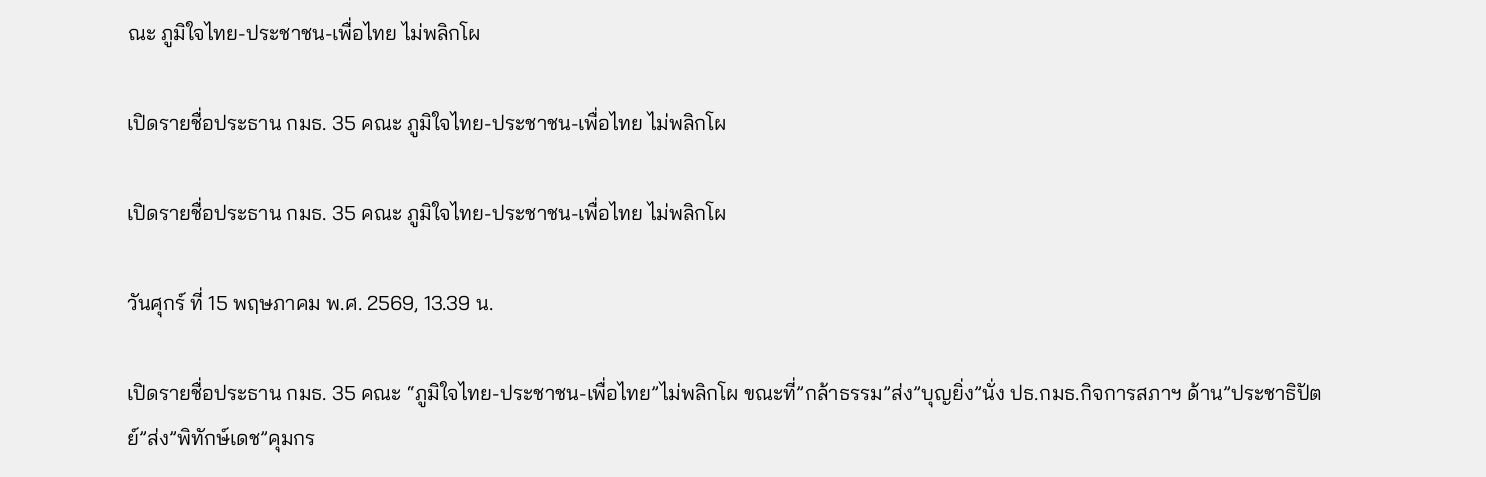ณะ ภูมิใจไทย-ประชาชน-เพื่อไทย ไม่พลิกโผ

เปิดรายชื่อประธาน กมธ. 35 คณะ ภูมิใจไทย-ประชาชน-เพื่อไทย ไม่พลิกโผ

เปิดรายชื่อประธาน กมธ. 35 คณะ ภูมิใจไทย-ประชาชน-เพื่อไทย ไม่พลิกโผ

วันศุกร์ ที่ 15 พฤษภาคม พ.ศ. 2569, 13.39 น.

เปิดรายชื่อประธาน กมธ. 35 คณะ “ภูมิใจไทย-ประชาชน-เพื่อไทย”ไม่พลิกโผ ขณะที่”กล้าธรรม”ส่ง”บุญยิ่ง”นั่ง ปธ.กมธ.กิจการสภาฯ ด้าน”ประชาธิปัตย์”ส่ง”พิทักษ์เดช”คุมกร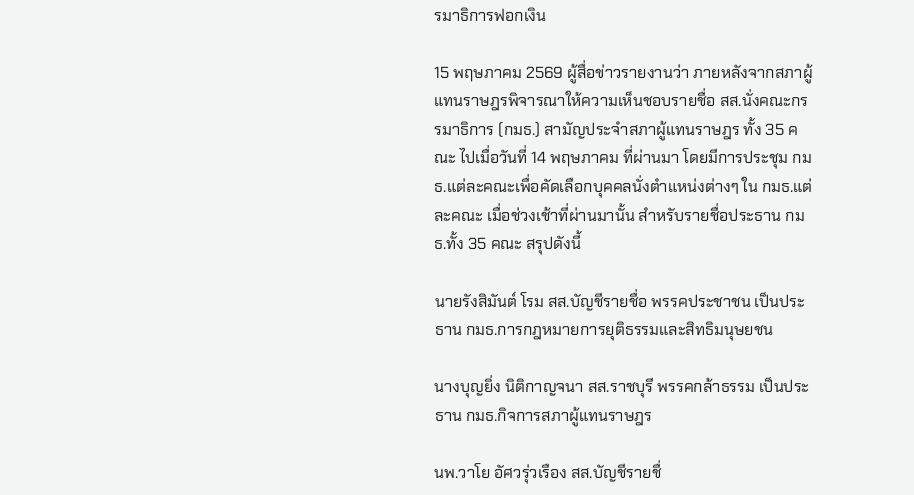รมาธิการฟอกเงิน

15 พฤษภาคม 2569 ผู้สื่อข่าวรายงานว่า ภายหลังจากสภาผู้แทนราษฎรพิจารณาให้ความเห็นชอบรายชื่อ สส.นั่งคณะกรรมาธิการ (กมธ.) สามัญประจำสภาผู้แทนราษฎร ทั้ง 35 คณะ ไปเมื่อวันที่ 14 พฤษภาคม ที่ผ่านมา โดยมีการประชุม กมธ.แต่ละคณะเพื่อคัดเลือกบุคคลนั่งตำแหน่งต่างๆ ใน กมธ.แต่ละคณะ เมื่อช่วงเช้าที่ผ่านมานั้น สำหรับรายชื่อประธาน กมธ.ทั้ง 35 คณะ สรุปดังนี้

นายรังสิมันต์ โรม สส.บัญชีรายชื่อ พรรคประชาชน เป็นประธาน กมธ.การกฎหมายการยุติธรรมและสิทธิมนุษยชน

นางบุญยิ่ง นิติกาญจนา สส.ราชบุรี พรรคกล้าธรรม เป็นประธาน กมธ.กิจการสภาผู้แทนราษฎร

นพ.วาโย อัศวรุ่วเรือง สส.บัญชีรายชื่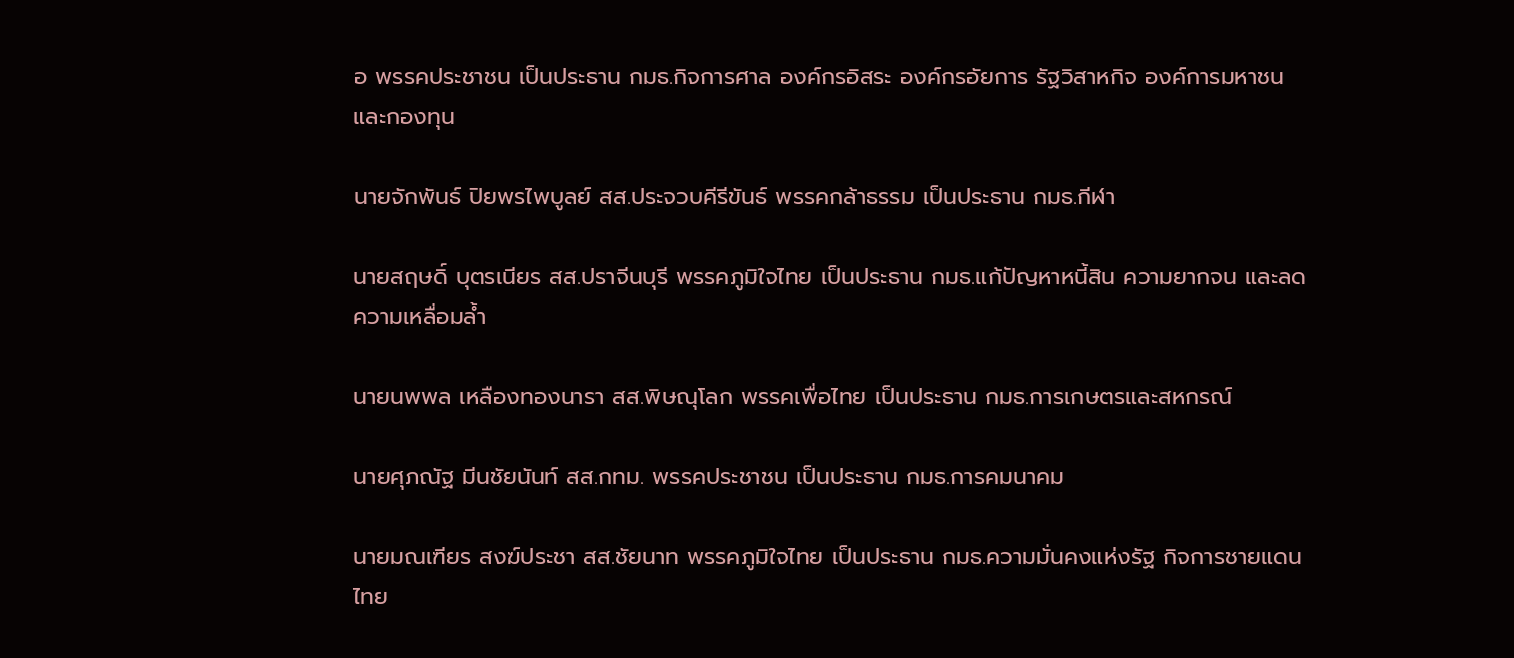อ พรรคประชาชน เป็นประธาน กมธ.กิจการศาล องค์กรอิสระ องค์กรอัยการ รัฐวิสาหกิจ องค์การมหาชน และกองทุน

นายจักพันธ์ ปิยพรไพบูลย์ สส.ประจวบคีรีขันธ์ พรรคกล้าธรรม เป็นประธาน กมธ.กีฬา

นายสฤษดิ์ บุตรเนียร สส.ปราจีนบุรี พรรคภูมิใจไทย เป็นประธาน กมธ.แก้ปัญหาหนี้สิน ความยากจน และลดความเหลื่อมล้ำ

นายนพพล เหลืองทองนารา สส.พิษณุโลก พรรคเพื่อไทย เป็นประธาน กมธ.การเกษตรและสหกรณ์

นายศุภณัฐ มีนชัยนันท์ สส.กทม. พรรคประชาชน เป็นประธาน กมธ.การคมนาคม

นายมณเฑียร สงฆ์ประชา สส.ชัยนาท พรรคภูมิใจไทย เป็นประธาน กมธ.ความมั่นคงแห่งรัฐ กิจการชายแดนไทย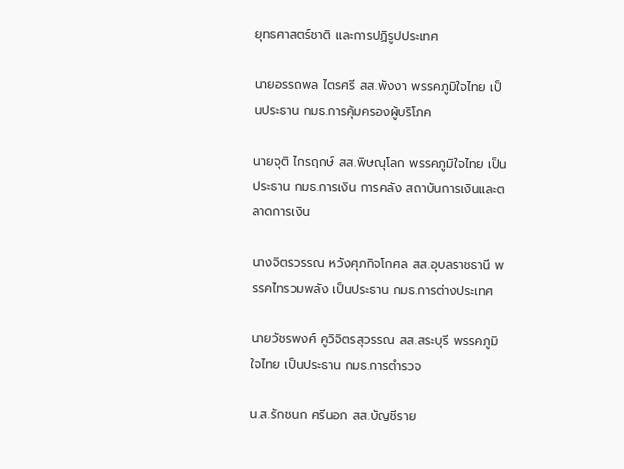ยุทธศาสตร์ชาติ และการปฏิรูปประเทศ

นายอรรถพล ไตรศรี สส.พังงา พรรคภูมิใจไทย เป็นประธาน กมธ.การคุ้มครองผู้บริโภค

นายจุติ ไกรฤกษ์ สส.พิษณุโลก พรรคภูมิใจไทย เป็นประธาน กมธ.การเงิน การคลัง สถาบันการเงินและตลาดการเงิน

นางจิตรวรรณ หวังศุภกิจโกศล สส.อุบลราชธานี พรรคไทรวมพลัง เป็นประธาน กมธ.การต่างประเทศ

นายวัชรพงศ์ คูวิจิตรสุวรรณ สส.สระบุรี พรรคภูมิใจไทย เป็นประธาน กมธ.การตำรวจ

น.ส.รักชนก ศรีนอก สส.บัญชีราย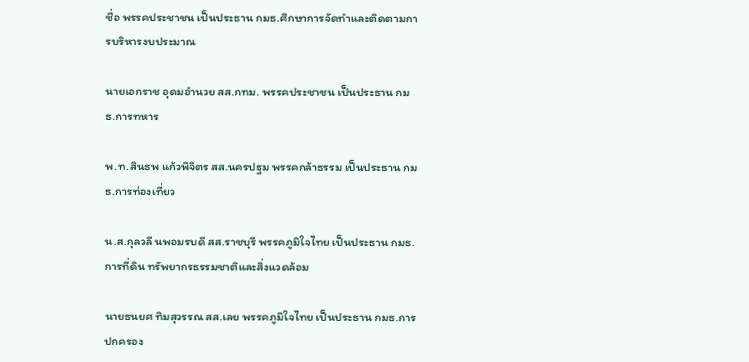ชื่อ พรรคประชาชน เป็นประธาน กมธ.ศึกษาการจัดทำและติดตามการบริหารงบประมาณ

นายเอกราช อุดมอำนวย สส.กทม. พรรคประชาชน เป็นประธาน กมธ.การทหาร

พ.ท.สินธพ แก้วพิจิตร สส.นครปฐม พรรคกล้าธรรม เป็นประธาน กมธ.การท่องเที่ยว

น.ส.กุลวลี นพอมรบดี สส.ราชบุรี พรรคภูมิใจไทย เป็นประธาน กมธ.การที่ดิน ทรัพยากรธรรมชาติและสิ่งแวดล้อม

นายธนยศ ทิมสุวรรณ สส.เลย พรรคภูมิใจไทย เป็นประธาน กมธ.การปกครอง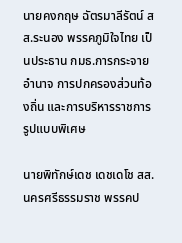นายคงกฤษ ฉัตรมาลีรัตน์ สส.ระนอง พรรคภูมิใจไทย เป็นประธาน กมธ.การกระจายอำนาจ การปกครองส่วนท้องถิ่น และการบริหารราชการรูปแบบพิเศษ

นายพิทักษ์เดช เดชเดโช สส.นครศรีธรรมราช พรรคป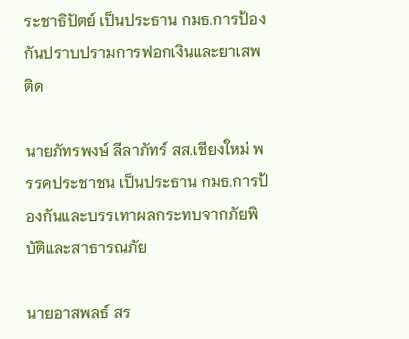ระชาธิปัตย์ เป็นประธาน กมธ.การป้องกันปราบปรามการฟอกเงินและยาเสพติด

นายภัทรพงษ์ ลีลาภัทร์ สส.เชียงใหม่ พรรคประชาชน เป็นประธาน กมธ.การป้องกันและบรรเทาผลกระทบจากภัยพิบัติและสาธารณภัย

นายอาสพลธ์ สร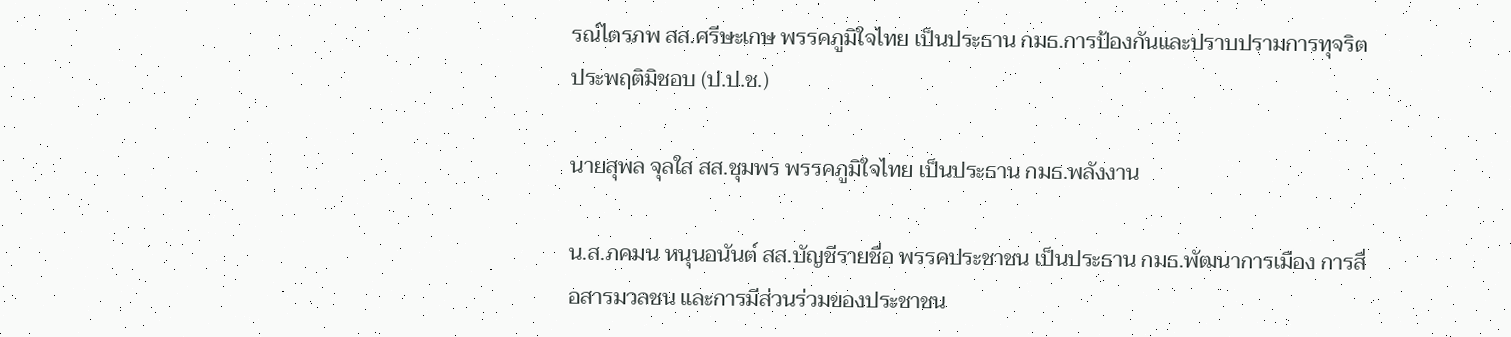รณ์ไตรภพ สส.ศรีษะเกษ พรรคภูมิใจไทย เป็นประธาน กมธ.การป้องกันและปราบปรามการทุจริตประพฤติมิชอบ (ป.ป.ช.)

นายสุพล จุลใส สส.ชุมพร พรรคภูมิใจไทย เป็นประธาน กมธ.พลังงาน

น.ส.ภคมน หนุนอนันต์ สส.บัญชีรายชื่อ พรรคประชาชน เป็นประธาน กมธ.พัฒนาการเมือง การสื่อสารมวลชน และการมีส่วนร่วมของประชาชน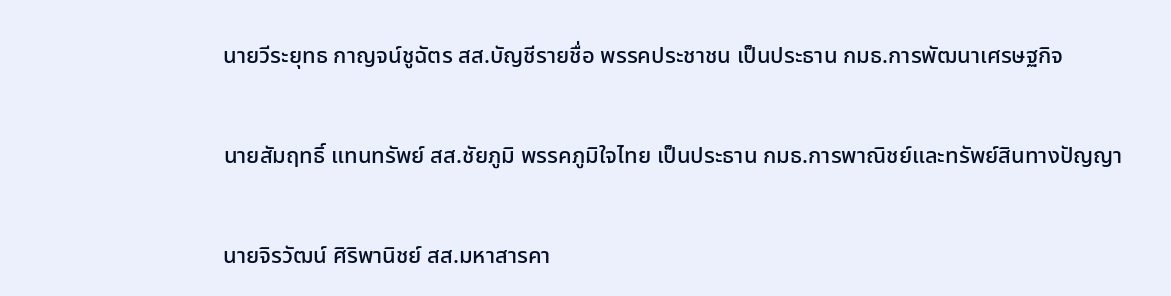นายวีระยุทธ กาญจน์ชูฉัตร สส.บัญชีรายชื่อ พรรคประชาชน เป็นประธาน กมธ.การพัฒนาเศรษฐกิจ

นายสัมฤทธิ์ แทนทรัพย์ สส.ชัยภูมิ พรรคภูมิใจไทย เป็นประธาน กมธ.การพาณิชย์และทรัพย์สินทางปัญญา

นายจิรวัฒน์ ศิริพานิชย์ สส.มหาสารคา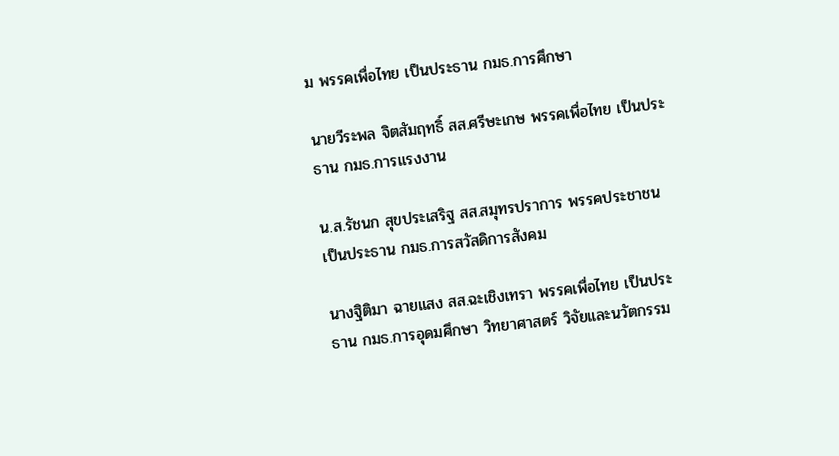ม พรรคเพื่อไทย เป็นประธาน กมธ.การศึกษา

นายวีระพล จิตสัมฤทธิ์ สส.ศรีษะเกษ พรรคเพื่อไทย เป็นประธาน กมธ.การแรงงาน

น.ส.รัชนก สุขประเสริฐ สส.สมุทรปราการ พรรคประชาชน เป็นประธาน กมธ.การสวัสดิการสังคม

นางฐิติมา ฉายแสง สส.ฉะเชิงเทรา พรรคเพื่อไทย เป็นประธาน กมธ.การอุดมศึกษา วิทยาศาสตร์ วิจัยและนวัตกรรม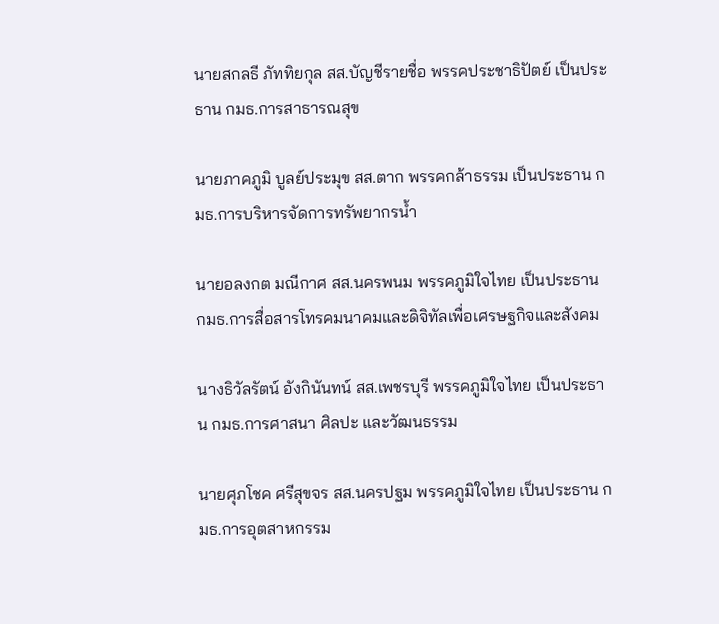นายสกลธี ภัททิยกุล สส.บัญชีรายชื่อ พรรคประชาธิปัตย์ เป็นประธาน กมธ.การสาธารณสุข

นายภาคภูมิ บูลย์ประมุข สส.ตาก พรรคกล้าธรรม เป็นประธาน กมธ.การบริหารจัดการทรัพยากรน้ำ

นายอลงกต มณีกาศ สส.นครพนม พรรคภูมิใจไทย เป็นประธาน กมธ.การสื่อสารโทรคมนาคมและดิจิทัลเพื่อเศรษฐกิจและสังคม

นางธิวัลรัตน์ อังกินันทน์ สส.เพชรบุรี พรรคภูมิใจไทย เป็นประธาน กมธ.การศาสนา ศิลปะ และวัฒนธรรม

นายศุภโชค ศรีสุขจร สส.นครปฐม พรรคภูมิใจไทย เป็นประธาน กมธ.การอุตสาหกรรม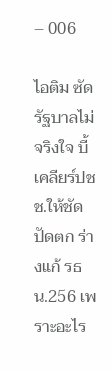– 006

ไอติม ซัดรัฐบาลไม่จริงใจ บี้ เคลียร์ปชช.ให้ชัด ปัดตก ร่างแก้ รธน.256 เพราะอะไร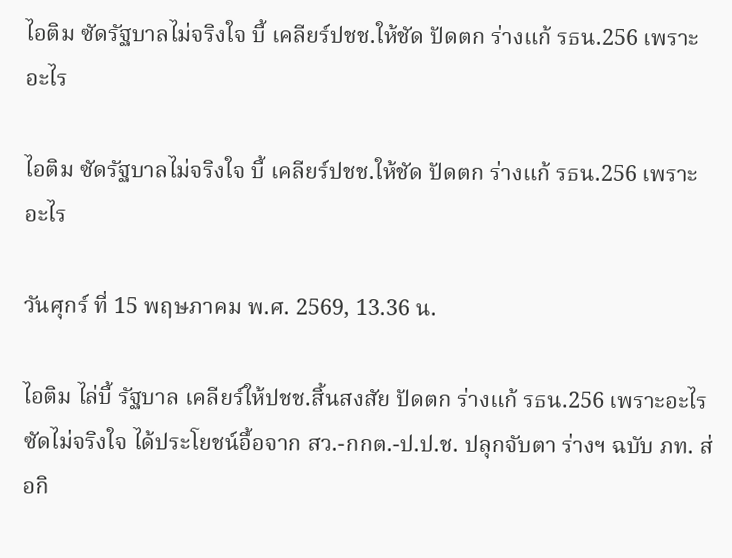ไอติม ซัดรัฐบาลไม่จริงใจ บี้ เคลียร์ปชช.ให้ชัด ปัดตก ร่างแก้ รธน.256 เพราะอะไร

ไอติม ซัดรัฐบาลไม่จริงใจ บี้ เคลียร์ปชช.ให้ชัด ปัดตก ร่างแก้ รธน.256 เพราะอะไร

วันศุกร์ ที่ 15 พฤษภาคม พ.ศ. 2569, 13.36 น.

ไอติม ไล่บี้ รัฐบาล เคลียร์ให้ปชช.สิ้นสงสัย ปัดตก ร่างแก้ รธน.256 เพราะอะไร ซัดไม่จริงใจ ได้ประโยชน์อื้อจาก สว.-กกต.-ป.ป.ช. ปลุกจับตา ร่างฯ ฉบับ ภท. ส่อกิ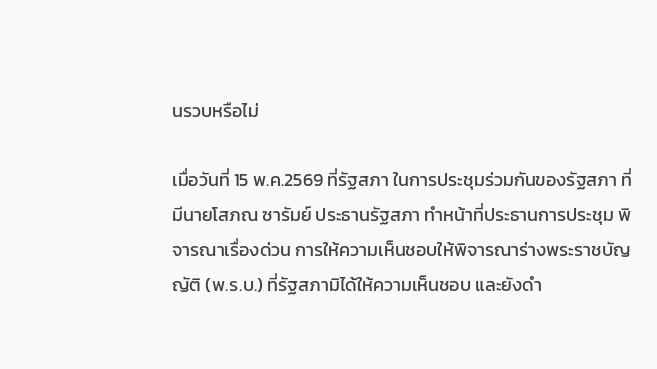นรวบหรือไม่

เมื่อวันที่ 15 พ.ค.2569 ที่รัฐสภา ในการประชุมร่วมกันของรัฐสภา ที่มีนายโสภณ ซารัมย์ ประธานรัฐสภา ทำหน้าที่ประธานการประชุม พิจารณาเรื่องด่วน การให้ความเห็นชอบให้พิจารณาร่างพระราชบัญญัติ (พ.ร.บ.) ที่รัฐสภามิได้ให้ความเห็นชอบ และยังดำ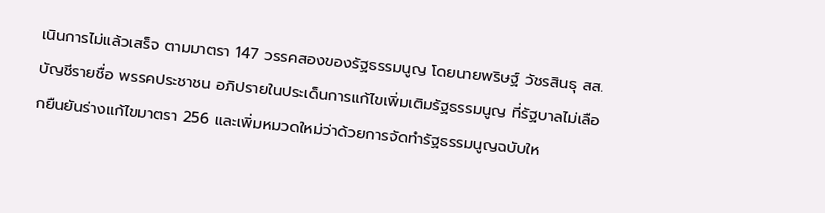เนินการไม่แล้วเสร็จ ตามมาตรา 147 วรรคสองของรัฐธรรมนูญ โดยนายพริษฐ์ วัชรสินธุ สส.บัญชีรายชื่อ พรรคประชาชน อภิปรายในประเด็นการแก้ไขเพิ่มเติมรัฐธรรมนูญ ที่รัฐบาลไม่เลือกยืนยันร่างแก้ไขมาตรา 256 และเพิ่มหมวดใหม่ว่าด้วยการจัดทำรัฐธรรมนูญฉบับให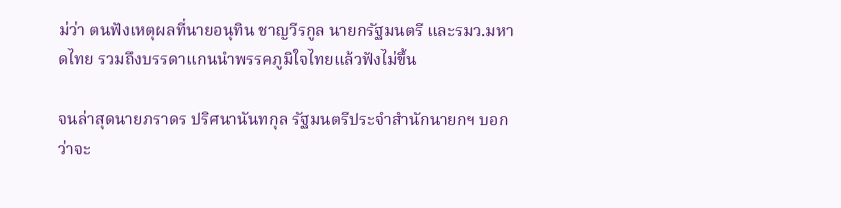ม่ว่า ตนฟังเหตุผลที่นายอนุทิน ชาญวีรกูล นายกรัฐมนตรี และรมว.มหาดไทย รวมถึงบรรดาแกนนำพรรคภูมิใจไทยแล้วฟังไม่ขึ้น

จนล่าสุดนายภราดร ปริศนานันทกุล รัฐมนตรีประจำสำนักนายกฯ บอกว่าจะ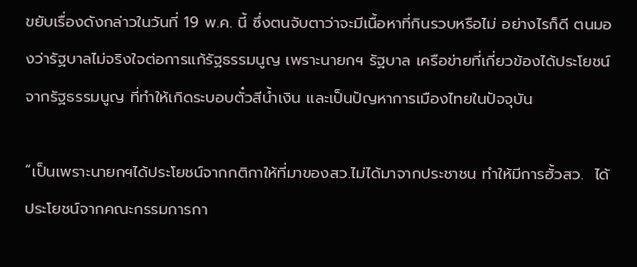ขยับเรื่องดังกล่าวในวันที่ 19 พ.ค. นี้ ซึ่งตนจับตาว่าจะมีเนื้อหาที่กินรวบหรือไม่ อย่างไรก็ดี ตนมองว่ารัฐบาลไม่จริงใจต่อการแก้รัฐธรรมนูญ เพราะนายกฯ รัฐบาล เครือข่ายที่เกี่ยวข้องได้ประโยชน์จากรัฐธรรมนูญ ที่ทำให้เกิดระบอบตั๋วสีน้ำเงิน และเป็นปัญหาการเมืองไทยในปัจจุบัน

“เป็นเพราะนายกฯได้ประโยชน์จากกติกาให้ที่มาของสว.ไม่ได้มาจากประชาชน ทำให้มีการฮั้วสว.  ได้ประโยชน์จากคณะกรรมการกา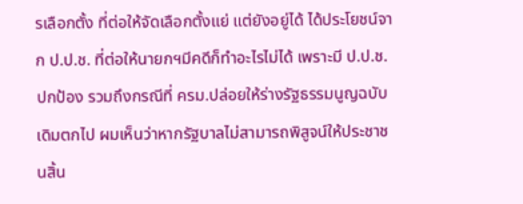รเลือกตั้ง ที่ต่อให้จัดเลือกตั้งแย่ แต่ยังอยู่ได้ ได้ประโยชน์จาก ป.ป.ช. ที่ต่อให้นายกฯมีคดีก็ทำอะไรไม่ได้ เพราะมี ป.ป.ช.ปกป้อง รวมถึงกรณีที่ ครม.ปล่อยให้ร่างรัฐธรรมนูญฉบับเดิมตกไป ผมเห็นว่าหากรัฐบาลไม่สามารถพิสูจน์ให้ประชาชนสิ้น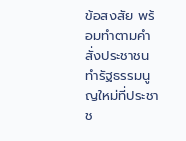ข้อสงสัย พร้อมทำตามคำสั่งประชาชน ทำรัฐธรรมนูญใหม่ที่ประชาช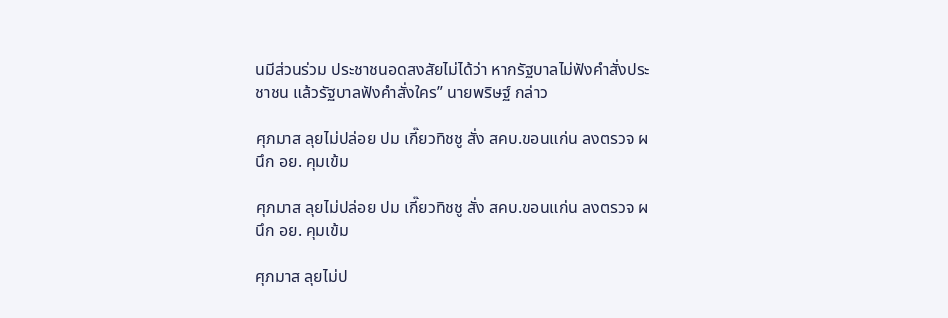นมีส่วนร่วม ประชาชนอดสงสัยไม่ได้ว่า หากรัฐบาลไม่ฟังคำสั่งประชาชน แล้วรัฐบาลฟังคำสั่งใคร” นายพริษฐ์ กล่าว

ศุภมาส ลุยไม่ปล่อย ปม เกี๊ยวทิชชู สั่ง สคบ.ขอนแก่น ลงตรวจ ผนึก อย. คุมเข้ม

ศุภมาส ลุยไม่ปล่อย ปม เกี๊ยวทิชชู สั่ง สคบ.ขอนแก่น ลงตรวจ ผนึก อย. คุมเข้ม

ศุภมาส ลุยไม่ป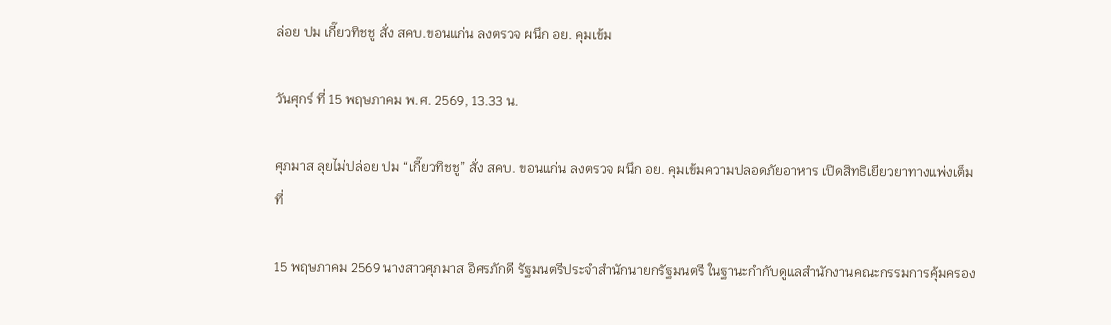ล่อย ปม เกี๊ยวทิชชู สั่ง สคบ.ขอนแก่น ลงตรวจ ผนึก อย. คุมเข้ม

วันศุกร์ ที่ 15 พฤษภาคม พ.ศ. 2569, 13.33 น.

ศุภมาส ลุยไม่ปล่อย ปม “เกี๊ยวทิชชู” สั่ง สคบ. ขอนแก่น ลงตรวจ ผนึก อย. คุมเข้มความปลอดภัยอาหาร เปิดสิทธิเยียวยาทางแพ่งเต็มที่

15 พฤษภาคม 2569 นางสาวศุภมาส อิศรภักดี รัฐมนตรีประจำสำนักนายกรัฐมนตรี ในฐานะกำกับดูแลสำนักงานคณะกรรมการคุ้มครอง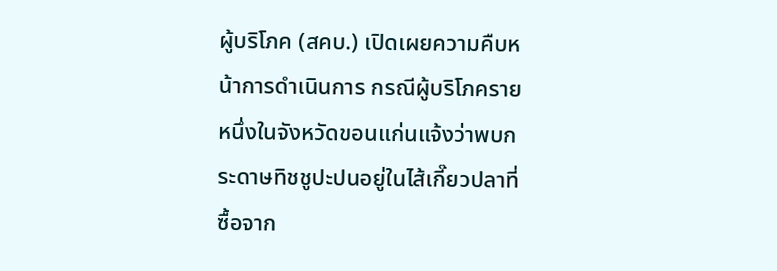ผู้บริโภค (สคบ.) เปิดเผยความคืบหน้าการดำเนินการ กรณีผู้บริโภครายหนึ่งในจังหวัดขอนแก่นแจ้งว่าพบกระดาษทิชชูปะปนอยู่ในไส้เกี๊ยวปลาที่ซื้อจาก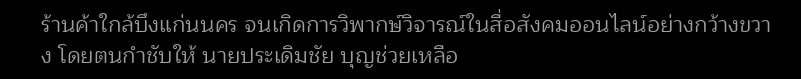ร้านค้าใกล้บึงแก่นนคร จนเกิดการวิพากษ์วิจารณ์ในสื่อสังคมออนไลน์อย่างกว้างขวาง โดยตนกำชับให้ นายประเดิมชัย บุญช่วยเหลือ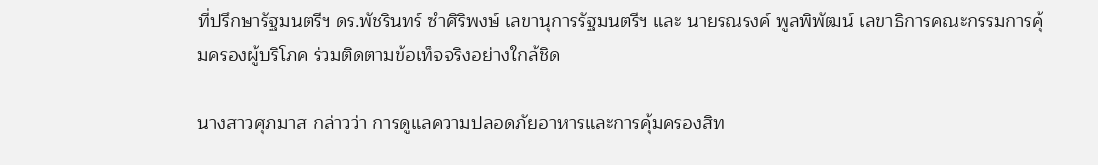ที่ปรึกษารัฐมนตรีฯ ดร.พัชรินทร์ ซำศิริพงษ์ เลขานุการรัฐมนตรีฯ และ นายรณรงค์ พูลพิพัฒน์ เลขาธิการคณะกรรมการคุ้มครองผู้บริโภค ร่วมติดตามข้อเท็จจริงอย่างใกล้ชิด

นางสาวศุภมาส กล่าวว่า การดูแลความปลอดภัยอาหารและการคุ้มครองสิท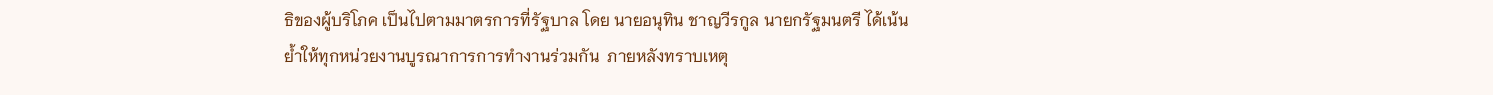ธิของผู้บริโภค เป็นไปตามมาตรการที่รัฐบาล โดย นายอนุทิน ชาญวีรกูล นายกรัฐมนตรี ได้เน้นย้ำให้ทุกหน่วยงานบูรณาการการทำงานร่วมกัน  ภายหลังทราบเหตุ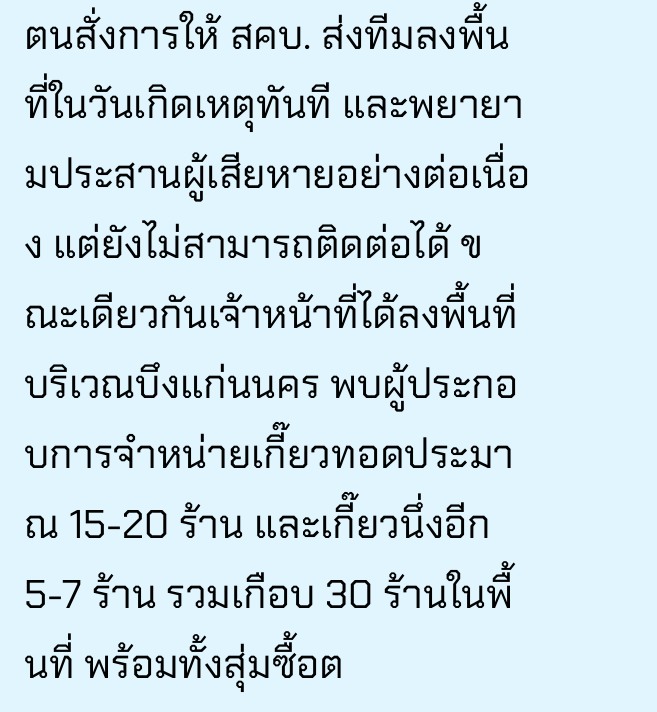ตนสั่งการให้ สคบ. ส่งทีมลงพื้นที่ในวันเกิดเหตุทันที และพยายามประสานผู้เสียหายอย่างต่อเนื่อง แต่ยังไม่สามารถติดต่อได้ ขณะเดียวกันเจ้าหน้าที่ได้ลงพื้นที่บริเวณบึงแก่นนคร พบผู้ประกอบการจำหน่ายเกี๊ยวทอดประมาณ 15-20 ร้าน และเกี๊ยวนึ่งอีก 5-7 ร้าน รวมเกือบ 30 ร้านในพื้นที่ พร้อมทั้งสุ่มซื้อต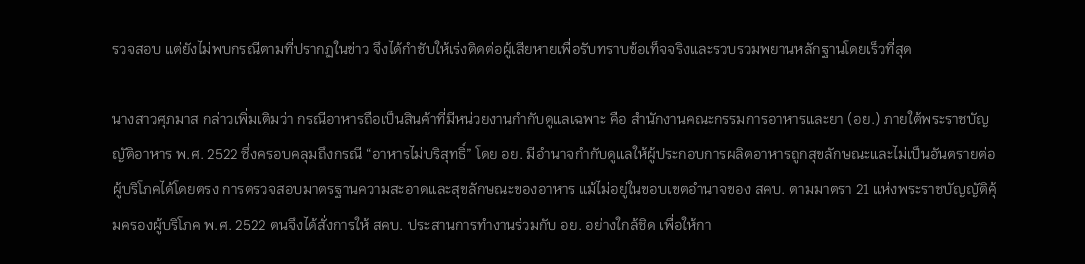รวจสอบ แต่ยังไม่พบกรณีตามที่ปรากฏในข่าว จึงได้กำชับให้เร่งติดต่อผู้เสียหายเพื่อรับทราบข้อเท็จจริงและรวบรวมพยานหลักฐานโดยเร็วที่สุด

นางสาวศุภมาส กล่าวเพิ่มเติมว่า กรณีอาหารถือเป็นสินค้าที่มีหน่วยงานกำกับดูแลเฉพาะ คือ สำนักงานคณะกรรมการอาหารและยา (อย.) ภายใต้พระราชบัญญัติอาหาร พ.ศ. 2522 ซึ่งครอบคลุมถึงกรณี “อาหารไม่บริสุทธิ์” โดย อย. มีอำนาจกำกับดูแลให้ผู้ประกอบการผลิตอาหารถูกสุขลักษณะและไม่เป็นอันตรายต่อผู้บริโภคได้โดยตรง การตรวจสอบมาตรฐานความสะอาดและสุขลักษณะของอาหาร แม้ไม่อยู่ในขอบเขตอำนาจของ สคบ. ตามมาตรา 21 แห่งพระราชบัญญัติคุ้มครองผู้บริโภค พ.ศ. 2522 ตนจึงได้สั่งการให้ สคบ. ประสานการทำงานร่วมกับ อย. อย่างใกล้ชิด เพื่อให้กา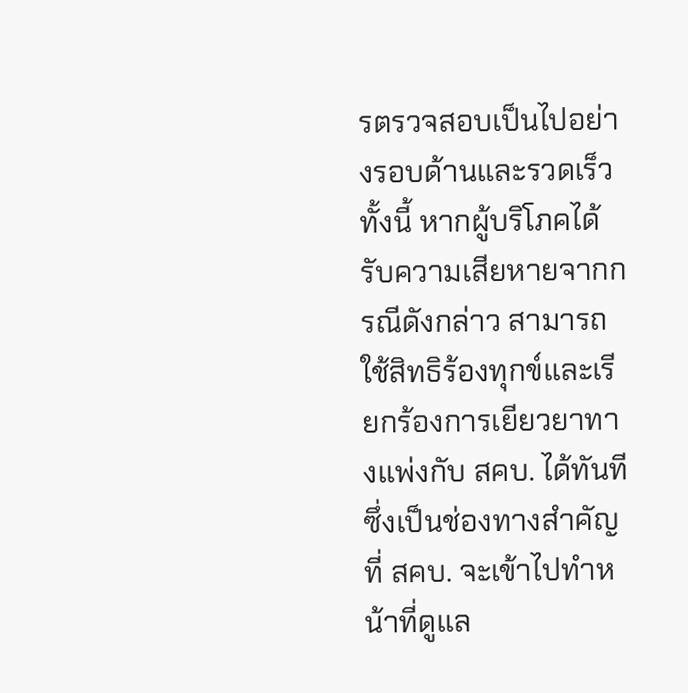รตรวจสอบเป็นไปอย่างรอบด้านและรวดเร็ว ทั้งนี้ หากผู้บริโภคได้รับความเสียหายจากกรณีดังกล่าว สามารถใช้สิทธิร้องทุกข์และเรียกร้องการเยียวยาทางแพ่งกับ สคบ. ได้ทันที ซึ่งเป็นช่องทางสำคัญที่ สคบ. จะเข้าไปทำหน้าที่ดูแล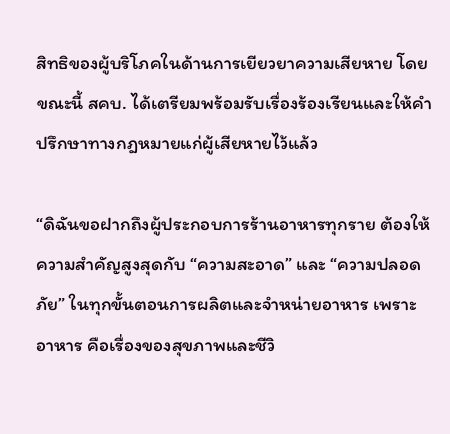สิทธิของผู้บริโภคในด้านการเยียวยาความเสียหาย โดยขณะนี้ สคบ. ได้เตรียมพร้อมรับเรื่องร้องเรียนและให้คำปรึกษาทางกฎหมายแก่ผู้เสียหายไว้แล้ว

“ดิฉันขอฝากถึงผู้ประกอบการร้านอาหารทุกราย ต้องให้ความสำคัญสูงสุดกับ “ความสะอาด” และ “ความปลอดภัย” ในทุกขั้นตอนการผลิตและจำหน่ายอาหาร เพราะอาหาร คือเรื่องของสุขภาพและชีวิ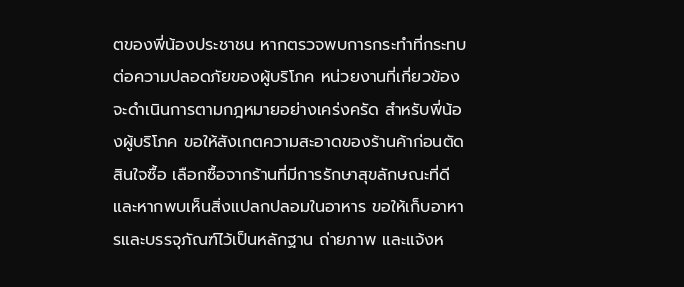ตของพี่น้องประชาชน หากตรวจพบการกระทำที่กระทบต่อความปลอดภัยของผู้บริโภค หน่วยงานที่เกี่ยวข้องจะดำเนินการตามกฎหมายอย่างเคร่งครัด สำหรับพี่น้องผู้บริโภค ขอให้สังเกตความสะอาดของร้านค้าก่อนตัดสินใจซื้อ เลือกซื้อจากร้านที่มีการรักษาสุขลักษณะที่ดี และหากพบเห็นสิ่งแปลกปลอมในอาหาร ขอให้เก็บอาหารและบรรจุภัณฑ์ไว้เป็นหลักฐาน ถ่ายภาพ และแจ้งห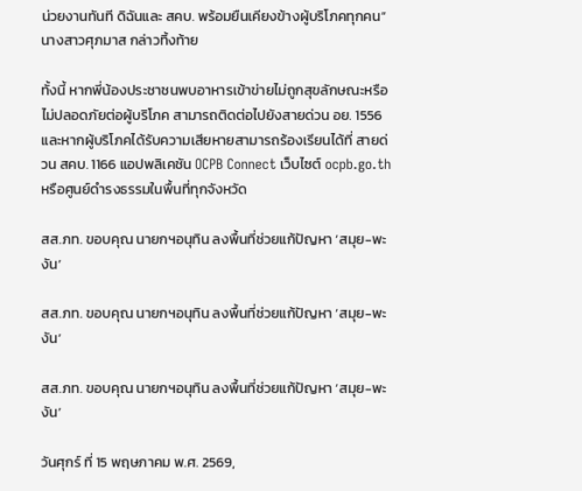น่วยงานทันที ดิฉันและ สคบ. พร้อมยืนเคียงข้างผู้บริโภคทุกคน” นางสาวศุภมาส กล่าวทิ้งท้าย

ทั้งนี้ หากพี่น้องประชาชนพบอาหารเข้าข่ายไม่ถูกสุขลักษณะหรือไม่ปลอดภัยต่อผู้บริโภค สามารถติดต่อไปยังสายด่วน อย. 1556 และหากผู้บริโภคได้รับความเสียหายสามารถร้องเรียนได้ที่ สายด่วน สคบ. 1166 แอปพลิเคชัน OCPB Connect เว็บไซต์ ocpb.go.th หรือศูนย์ดำรงธรรมในพื้นที่ทุกจังหวัด

สส.ภท. ขอบคุณ นายกฯอนุทิน ลงพื้นที่ช่วยแก้ปัญหา ‘สมุย-พะงัน’

สส.ภท. ขอบคุณ นายกฯอนุทิน ลงพื้นที่ช่วยแก้ปัญหา ‘สมุย-พะงัน’

สส.ภท. ขอบคุณ นายกฯอนุทิน ลงพื้นที่ช่วยแก้ปัญหา ‘สมุย-พะงัน’

วันศุกร์ ที่ 15 พฤษภาคม พ.ศ. 2569,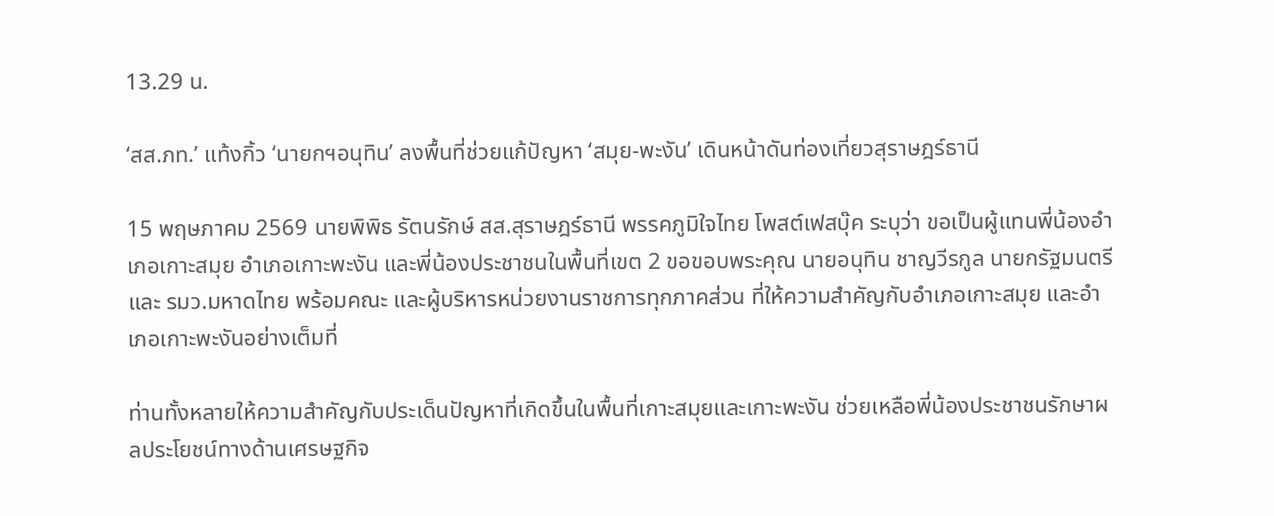13.29 น.

‘สส.ภท.’ แท้งกิ้ว ‘นายกฯอนุทิน’ ลงพื้นที่ช่วยแก้ปัญหา ‘สมุย-พะงัน’ เดินหน้าดันท่องเที่ยวสุราษฎร์ธานี

15 พฤษภาคม 2569 นายพิพิธ รัตนรักษ์ สส.สุราษฎร์ธานี พรรคภูมิใจไทย โพสต์เฟสบุ๊ค ระบุว่า ขอเป็นผู้แทนพี่น้องอำเภอเกาะสมุย อำเภอเกาะพะงัน และพี่น้องประชาชนในพื้นที่เขต 2 ขอขอบพระคุณ นายอนุทิน ชาญวีรกูล นายกรัฐมนตรีและ รมว.มหาดไทย พร้อมคณะ และผู้บริหารหน่วยงานราชการทุกภาคส่วน ที่ให้ความสำคัญกับอำเภอเกาะสมุย และอำเภอเกาะพะงันอย่างเต็มที่

ท่านทั้งหลายให้ความสำคัญกับประเด็นปัญหาที่เกิดขึ้นในพื้นที่เกาะสมุยและเกาะพะงัน ช่วยเหลือพี่น้องประชาชนรักษาผลประโยชน์ทางด้านเศรษฐกิจ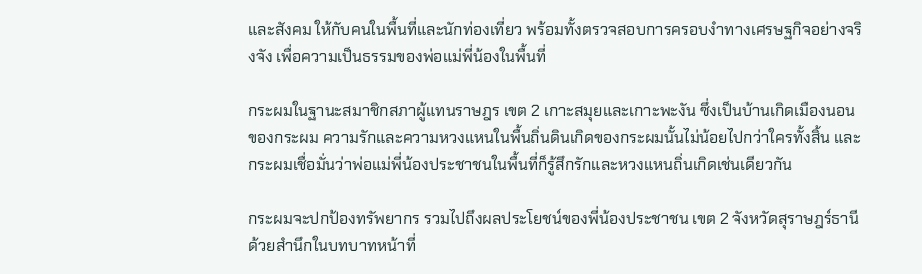และสังคม ให้กับคนในพื้นที่และนักท่องเที่ยว พร้อมทั้งตรวจสอบการครอบงำทางเศรษฐกิจอย่างจริงจัง เพื่อความเป็นธรรมของพ่อแม่พี่น้องในพื้นที่

กระผมในฐานะสมาชิกสภาผู้แทนราษฎร เขต 2 เกาะสมุยและเกาะพะงัน ซึ่งเป็นบ้านเกิดเมืองนอนของกระผม ความรักและความหวงแหนในพื้นถิ่นดินเกิดของกระผมนั้นไม่น้อยไปกว่าใครทั้งสิ้น และกระผมเชื่อมั่นว่าพ่อแม่พี่น้องประชาชนในพื้นที่ก็รู้สึกรักและหวงแหนถิ่นเกิดเช่นเดียวกัน

กระผมจะปกป้องทรัพยากร รวมไปถึงผลประโยชน์ของพี่น้องประชาชน เขต 2 จังหวัดสุราษฎร์ธานี ด้วยสำนึกในบทบาทหน้าที่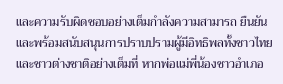และความรับผิดชอบอย่างเต็มกำลังความสามารถ ยืนยันและพร้อมสนับสนุนการปราบปรามผู้มีอิทธิพลทั้งชาวไทยและชาวต่างชาติอย่างเต็มที่ หากพ่อแม่พี่น้องชาวอำเภอ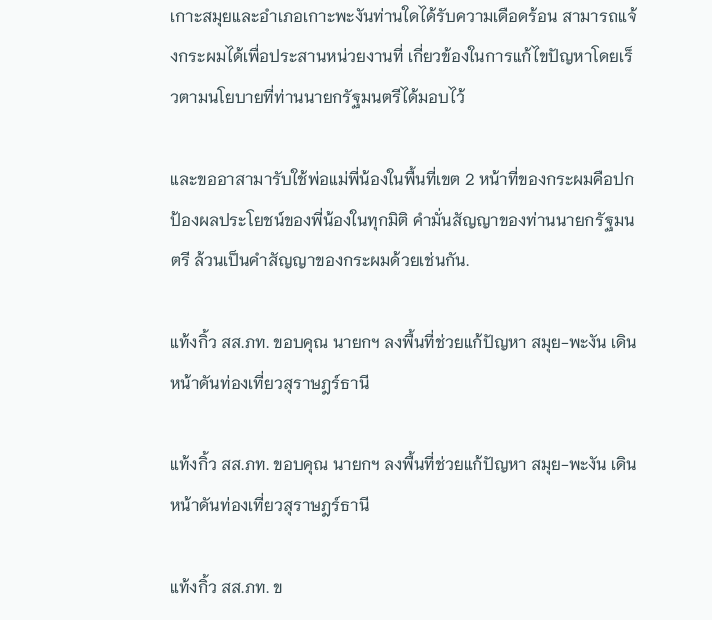เกาะสมุยและอำเภอเกาะพะงันท่านใดได้รับความเดือดร้อน สามารถแจ้งกระผมได้เพื่อประสานหน่วยงานที่ เกี่ยวข้องในการแก้ไขปัญหาโดยเร็วตามนโยบายที่ท่านนายกรัฐมนตรีได้มอบไว้

และขออาสามารับใช้พ่อแม่พี่น้องในพื้นที่เขต 2 หน้าที่ของกระผมคือปกป้องผลประโยชน์ของพี่น้องในทุกมิติ คำมั่นสัญญาของท่านนายกรัฐมนตรี ล้วนเป็นคำสัญญาของกระผมด้วยเช่นกัน.

แท้งกิ้ว สส.ภท. ขอบคุณ นายกฯ ลงพื้นที่ช่วยแก้ปัญหา สมุย-พะงัน เดินหน้าดันท่องเที่ยวสุราษฎร์ธานี

แท้งกิ้ว สส.ภท. ขอบคุณ นายกฯ ลงพื้นที่ช่วยแก้ปัญหา สมุย-พะงัน เดินหน้าดันท่องเที่ยวสุราษฎร์ธานี

แท้งกิ้ว สส.ภท. ข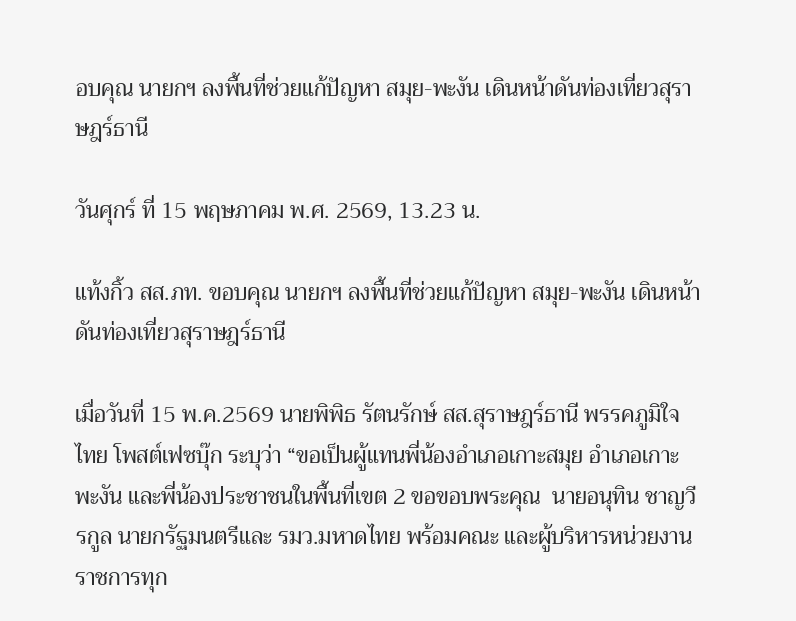อบคุณ นายกฯ ลงพื้นที่ช่วยแก้ปัญหา สมุย-พะงัน เดินหน้าดันท่องเที่ยวสุราษฎร์ธานี

วันศุกร์ ที่ 15 พฤษภาคม พ.ศ. 2569, 13.23 น.

แท้งกิ้ว สส.ภท. ขอบคุณ นายกฯ ลงพื้นที่ช่วยแก้ปัญหา สมุย-พะงัน เดินหน้าดันท่องเที่ยวสุราษฎร์ธานี

เมื่อวันที่ 15 พ.ค.2569 นายพิพิธ รัตนรักษ์ สส.สุราษฎร์ธานี พรรคภูมิใจไทย โพสต์เฟซบุ๊ก ระบุว่า “ขอเป็นผู้แทนพี่น้องอำเภอเกาะสมุย อำเภอเกาะพะงัน และพี่น้องประชาชนในพื้นที่เขต 2 ขอขอบพระคุณ  นายอนุทิน ชาญวีรกูล นายกรัฐมนตรีและ รมว.มหาดไทย พร้อมคณะ และผู้บริหารหน่วยงานราชการทุก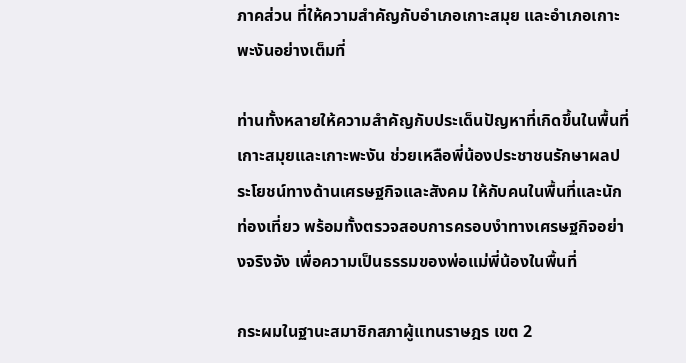ภาคส่วน ที่ให้ความสำคัญกับอำเภอเกาะสมุย และอำเภอเกาะพะงันอย่างเต็มที่

ท่านทั้งหลายให้ความสำคัญกับประเด็นปัญหาที่เกิดขึ้นในพื้นที่เกาะสมุยและเกาะพะงัน ช่วยเหลือพี่น้องประชาชนรักษาผลประโยชน์ทางด้านเศรษฐกิจและสังคม ให้กับคนในพื้นที่และนักท่องเที่ยว พร้อมทั้งตรวจสอบการครอบงำทางเศรษฐกิจอย่างจริงจัง เพื่อความเป็นธรรมของพ่อแม่พี่น้องในพื้นที่

กระผมในฐานะสมาชิกสภาผู้แทนราษฎร เขต 2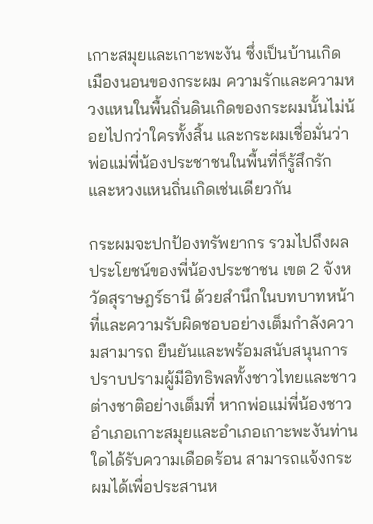เกาะสมุยและเกาะพะงัน ซึ่งเป็นบ้านเกิดเมืองนอนของกระผม ความรักและความหวงแหนในพื้นถิ่นดินเกิดของกระผมนั้นไม่น้อยไปกว่าใครทั้งสิ้น และกระผมเชื่อมั่นว่าพ่อแม่พี่น้องประชาชนในพื้นที่ก็รู้สึกรักและหวงแหนถิ่นเกิดเช่นเดียวกัน

กระผมจะปกป้องทรัพยากร รวมไปถึงผลประโยชน์ของพี่น้องประชาชน เขต 2 จังหวัดสุราษฎร์ธานี ด้วยสำนึกในบทบาทหน้าที่และความรับผิดชอบอย่างเต็มกำลังความสามารถ ยืนยันและพร้อมสนับสนุนการปราบปรามผู้มีอิทธิพลทั้งชาวไทยและชาวต่างชาติอย่างเต็มที่ หากพ่อแม่พี่น้องชาวอำเภอเกาะสมุยและอำเภอเกาะพะงันท่านใดได้รับความเดือดร้อน สามารถแจ้งกระผมได้เพื่อประสานห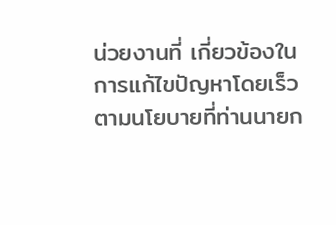น่วยงานที่ เกี่ยวข้องในการแก้ไขปัญหาโดยเร็วตามนโยบายที่ท่านนายก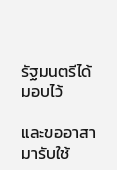รัฐมนตรีได้มอบไว้

และขออาสามารับใช้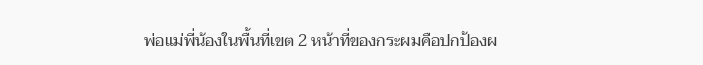พ่อแม่พี่น้องในพื้นที่เขต 2 หน้าที่ของกระผมคือปกป้องผ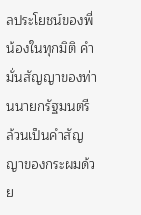ลประโยชน์ของพี่น้องในทุกมิติ คำมั่นสัญญาของท่านนายกรัฐมนตรี ล้วนเป็นคำสัญญาของกระผมด้วย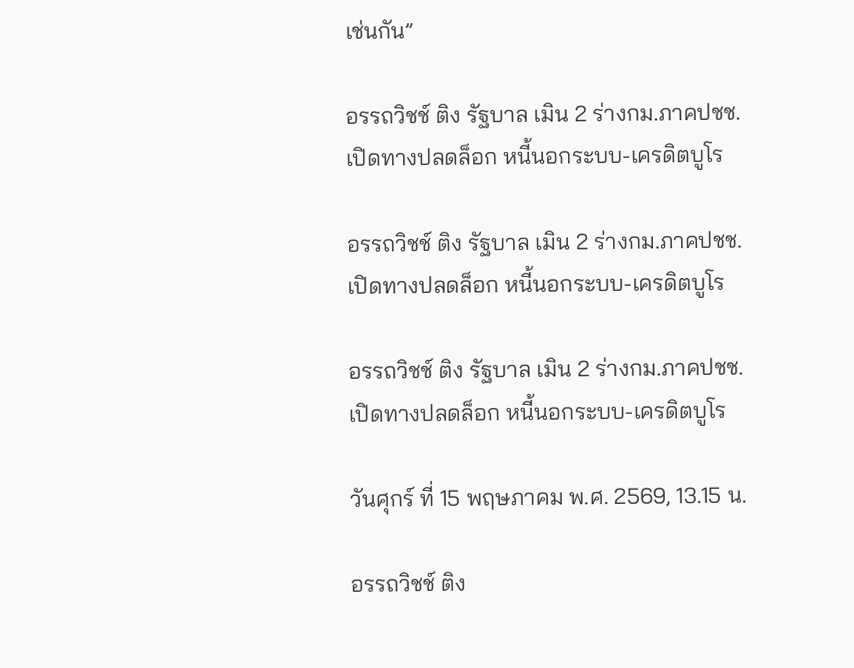เช่นกัน”

อรรถวิชช์ ติง รัฐบาล เมิน 2 ร่างกม.ภาคปชช. เปิดทางปลดล็อก หนี้นอกระบบ-เครดิตบูโร

อรรถวิชช์ ติง รัฐบาล เมิน 2 ร่างกม.ภาคปชช. เปิดทางปลดล็อก หนี้นอกระบบ-เครดิตบูโร

อรรถวิชช์ ติง รัฐบาล เมิน 2 ร่างกม.ภาคปชช. เปิดทางปลดล็อก หนี้นอกระบบ-เครดิตบูโร

วันศุกร์ ที่ 15 พฤษภาคม พ.ศ. 2569, 13.15 น.

อรรถวิชช์ ติง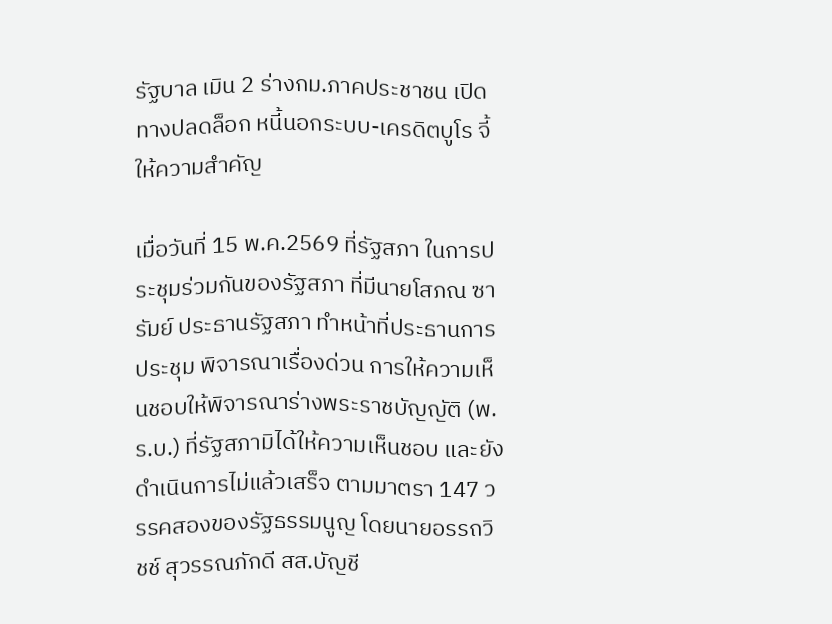รัฐบาล เมิน 2 ร่างกม.ภาคประชาชน เปิดทางปลดล็อก หนี้นอกระบบ-เครดิตบูโร จี้ให้ความสำคัญ

เมื่อวันที่ 15 พ.ค.2569 ที่รัฐสภา ในการประชุมร่วมกันของรัฐสภา ที่มีนายโสภณ ซารัมย์ ประธานรัฐสภา ทำหน้าที่ประธานการประชุม พิจารณาเรื่องด่วน การให้ความเห็นชอบให้พิจารณาร่างพระราชบัญญัติ (พ.ร.บ.) ที่รัฐสภามิได้ให้ความเห็นชอบ และยังดำเนินการไม่แล้วเสร็จ ตามมาตรา 147 วรรคสองของรัฐธรรมนูญ โดยนายอรรถวิชช์ สุวรรณภักดี สส.บัญชี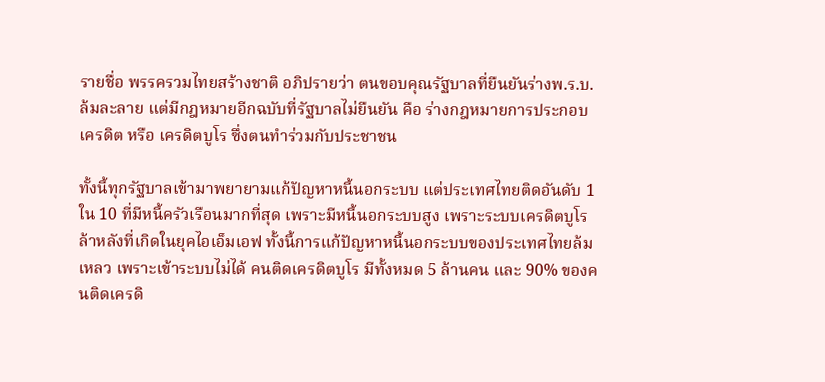รายชื่อ พรรครวมไทยสร้างชาติ อภิปรายว่า ตนขอบคุณรัฐบาลที่ยืนยันร่างพ.ร.บ.ล้มละลาย แต่มีกฎหมายอีกฉบับที่รัฐบาลไม่ยืนยัน คือ ร่างกฎหมายการประกอบเครดิต หรือ เครดิตบูโร ซึ่งตนทำร่วมกับประชาชน

ทั้งนี้ทุกรัฐบาลเข้ามาพยายามแก้ปัญหาหนี้นอกระบบ แต่ประเทศไทยติดอันดับ 1 ใน 10 ที่มีหนี้ครัวเรือนมากที่สุด เพราะมีหนี้นอกระบบสูง เพราะระบบเครดิตบูโรล้าหลังที่เกิดในยุคไอเอ็มเอฟ ทั้งนี้การแก้ปัญหาหนี้นอกระบบของประเทศไทยล้มเหลว เพราะเข้าระบบไม่ได้ คนติดเครดิตบูโร มีทั้งหมด 5 ล้านคน และ 90% ของคนติดเครดิ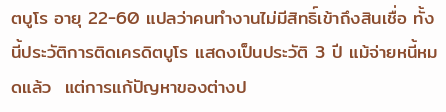ตบูโร อายุ 22-60 แปลว่าคนทำงานไม่มีสิทธิ์เข้าถึงสินเชื่อ ทั้งนี้ประวัติการติดเครดิตบูโร แสดงเป็นประวัติ 3 ปี แม้จ่ายหนี้หมดแล้ว  แต่การแก้ปัญหาของต่างป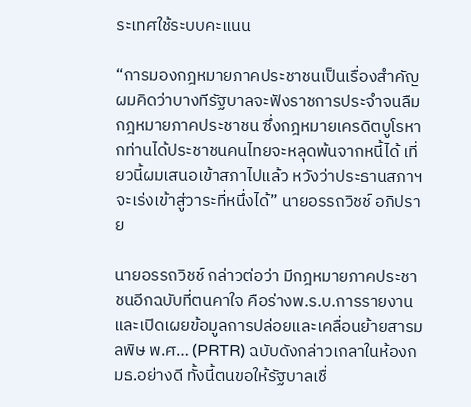ระเทศใช้ระบบคะแนน

“การมองกฎหมายภาคประชาชนเป็นเรื่องสำคัญ ผมคิดว่าบางทีรัฐบาลจะฟังราชการประจำจนลืมกฎหมายภาคประชาชน ซึ่งกฎหมายเครดิตบูโรหากท่านได้ประชาชนคนไทยจะหลุดพ้นจากหนี้ได้ เที่ยวนี้ผมเสนอเข้าสภาไปแล้ว หวังว่าประธานสภาฯจะเร่งเข้าสู่วาระที่หนึ่งได้” นายอรรถวิชช์ อภิปราย

นายอรรถวิชช์ กล่าวต่อว่า มีกฎหมายภาคประชาชนอีกฉบับที่ตนคาใจ คือร่างพ.ร.บ.การรายงานและเปิดเผยข้อมูลการปล่อยและเคลื่อนย้ายสารมลพิษ พ.ศ… (PRTR) ฉบับดังกล่าวเกลาในห้องกมธ.อย่างดี ทั้งนี้ตนขอให้รัฐบาลเชื่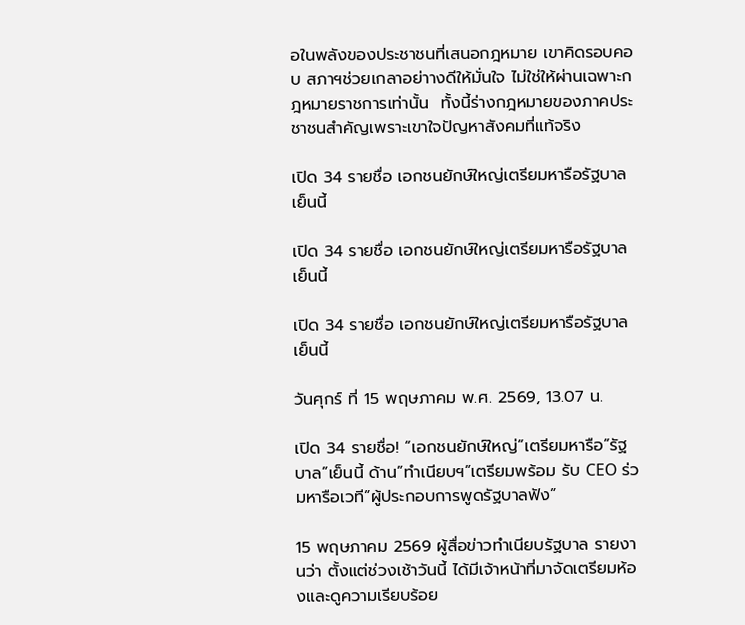อในพลังของประชาชนที่เสนอกฎหมาย เขาคิดรอบคอบ สภาฯช่วยเกลาอย่าางดีให้มั่นใจ ไม่ใช่ให้ผ่านเฉพาะกฎหมายราชการเท่านั้น  ทั้งนี้ร่างกฎหมายของภาคประชาชนสำคัญเพราะเขาใจปัญหาสังคมที่แท้จริง

เปิด 34 รายชื่อ เอกชนยักษ์ใหญ่เตรียมหารือรัฐบาลเย็นนี้

เปิด 34 รายชื่อ เอกชนยักษ์ใหญ่เตรียมหารือรัฐบาลเย็นนี้

เปิด 34 รายชื่อ เอกชนยักษ์ใหญ่เตรียมหารือรัฐบาลเย็นนี้

วันศุกร์ ที่ 15 พฤษภาคม พ.ศ. 2569, 13.07 น.

เปิด 34 รายชื่อ! “เอกชนยักษ์ใหญ่”เตรียมหารือ”รัฐบาล”เย็นนี้ ด้าน”ทำเนียบฯ”เตรียมพร้อม รับ CEO ร่วมหารือเวที”ผู้ประกอบการพูดรัฐบาลฟัง”

15 พฤษภาคม 2569 ผู้สื่อข่าวทำเนียบรัฐบาล รายงานว่า ตั้งแต่ช่วงเช้าวันนี้ ได้มีเจ้าหน้าที่มาจัดเตรียมห้องและดูความเรียบร้อย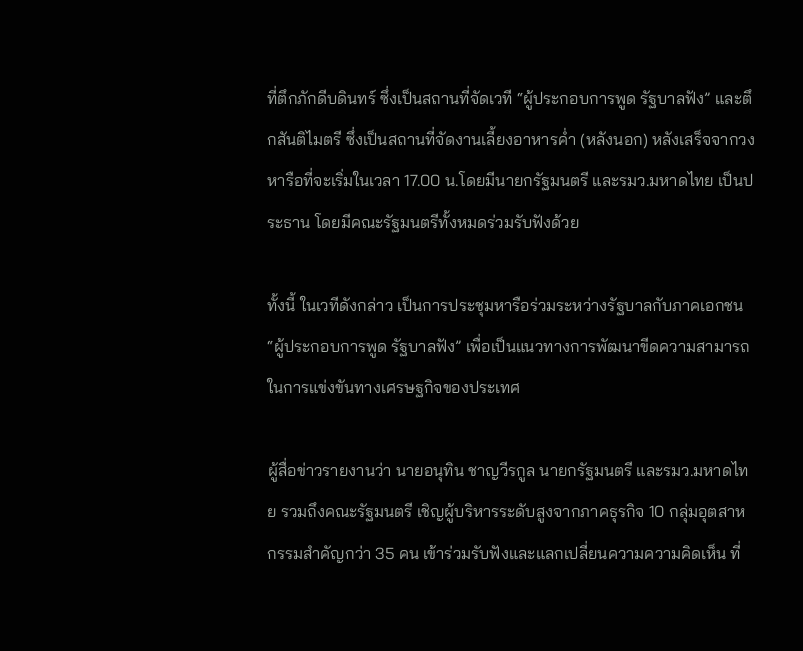ที่ตึกภักดีบดินทร์ ซึ่งเป็นสถานที่จัดเวที “ผู้ประกอบการพูด รัฐบาลฟัง” และตึกสันติไมตรี ซึ่งเป็นสถานที่จัดงานเลี้ยงอาหารค่ำ (หลังนอก) หลังเสร็จจากวงหารือที่จะเริ่มในเวลา 17.00 น.โดยมีนายกรัฐมนตรี และรมว.มหาดไทย เป็นประธาน โดยมีคณะรัฐมนตรีทั้งหมดร่วมรับฟังด้วย

ทั้งนี้ ในเวทีดังกล่าว เป็นการประชุมหารือร่วมระหว่างรัฐบาลกับภาคเอกชน “ผู้ประกอบการพูด รัฐบาลฟัง” เพื่อเป็นแนวทางการพัฒนาขีดความสามารถในการแข่งขันทางเศรษฐกิจของประเทศ

ผู้สื่อข่าวรายงานว่า นายอนุทิน ชาญวีรกูล นายกรัฐมนตรี และรมว.มหาดไทย รวมถึงคณะรัฐมนตรี เชิญผู้บริหารระดับสูงจากภาคธุรกิจ 10 กลุ่มอุตสาหกรรมสำคัญกว่า 35 คน เข้าร่วมรับฟังและแลกเปลี่ยนความความคิดเห็น ที่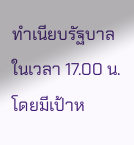ทำเนียบรัฐบาล ในเวลา 17.00 น.โดยมีเป้าห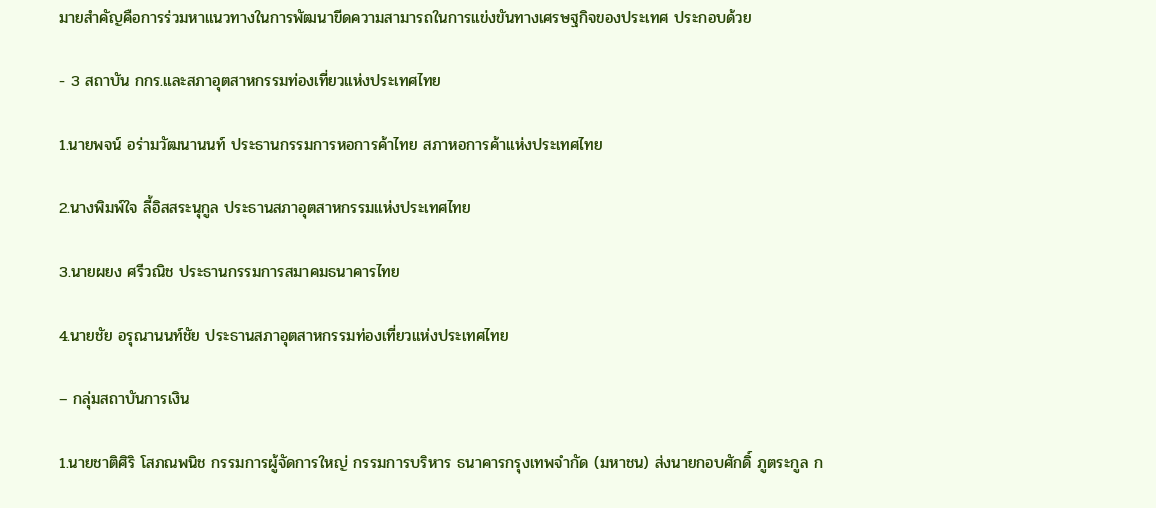มายสำคัญคือการร่วมหาแนวทางในการพัฒนาขีดความสามารถในการแข่งขันทางเศรษฐกิจของประเทศ ประกอบด้วย

- 3 สถาบัน กกร.และสภาอุตสาหกรรมท่องเที่ยวแห่งประเทศไทย

1.นายพจน์ อร่ามวัฒนานนท์ ประธานกรรมการหอการค้าไทย สภาหอการค้าแห่งประเทศไทย

2.นางพิมพ์ใจ ลี้อิสสระนุกูล ประธานสภาอุตสาหกรรมแห่งประเทศไทย

3.นายผยง ศรีวณิช ประธานกรรมการสมาคมธนาคารไทย

4.นายชัย อรุณานนท์ชัย ประธานสภาอุตสาหกรรมท่องเที่ยวแห่งประเทศไทย

– กลุ่มสถาบันการเงิน

1.นายชาติศิริ โสภณพนิช กรรมการผู้จัดการใหญ่ กรรมการบริหาร ธนาคารกรุงเทพจำกัด (มหาชน) ส่งนายกอบศักดิ์ ภูตระกูล ก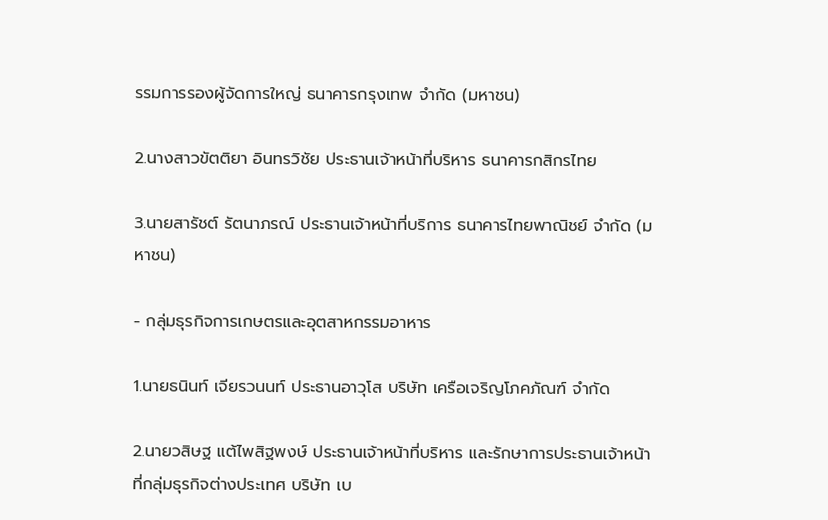รรมการรองผู้จัดการใหญ่ ธนาคารกรุงเทพ จำกัด (มหาชน)

2.นางสาวขัตติยา อินทรวิชัย ประธานเจ้าหน้าที่บริหาร ธนาคารกสิกรไทย

3.นายสารัชต์ รัตนาภรณ์ ประธานเจ้าหน้าที่บริการ ธนาคารไทยพาณิชย์ จำกัด (มหาชน)

- กลุ่มธุรกิจการเกษตรและอุตสาหกรรมอาหาร

1.นายธนินท์ เจียรวนนท์ ประธานอาวุโส บริษัท เครือเจริญโภคภัณฑ์ จำกัด

2.นายวสิษฐ แต้ไพสิฐพงษ์ ประธานเจ้าหน้าที่บริหาร และรักษาการประธานเจ้าหน้าที่กลุ่มธุรกิจต่างประเทศ บริษัท เบ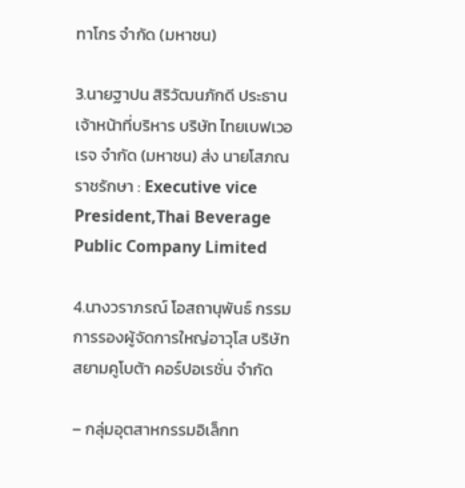ทาโกร จำกัด (มหาชน)

3.นายฐาปน สิริวัฒนภักดี ประธานเจ้าหน้าที่บริหาร บริษัท ไทยเบฟเวอเรจ จำกัด (มหาชน) ส่ง นายโสภณ ราชรักษา : Executive vice President,Thai Beverage Public Company Limited

4.นางวราภรณ์ โอสถานุพันธ์ กรรมการรองผู้จัดการใหญ่อาวุโส บริษัท สยามคูโบต้า คอร์ปอเรชั่น จำกัด

– กลุ่มอุตสาหกรรมอิเล็กท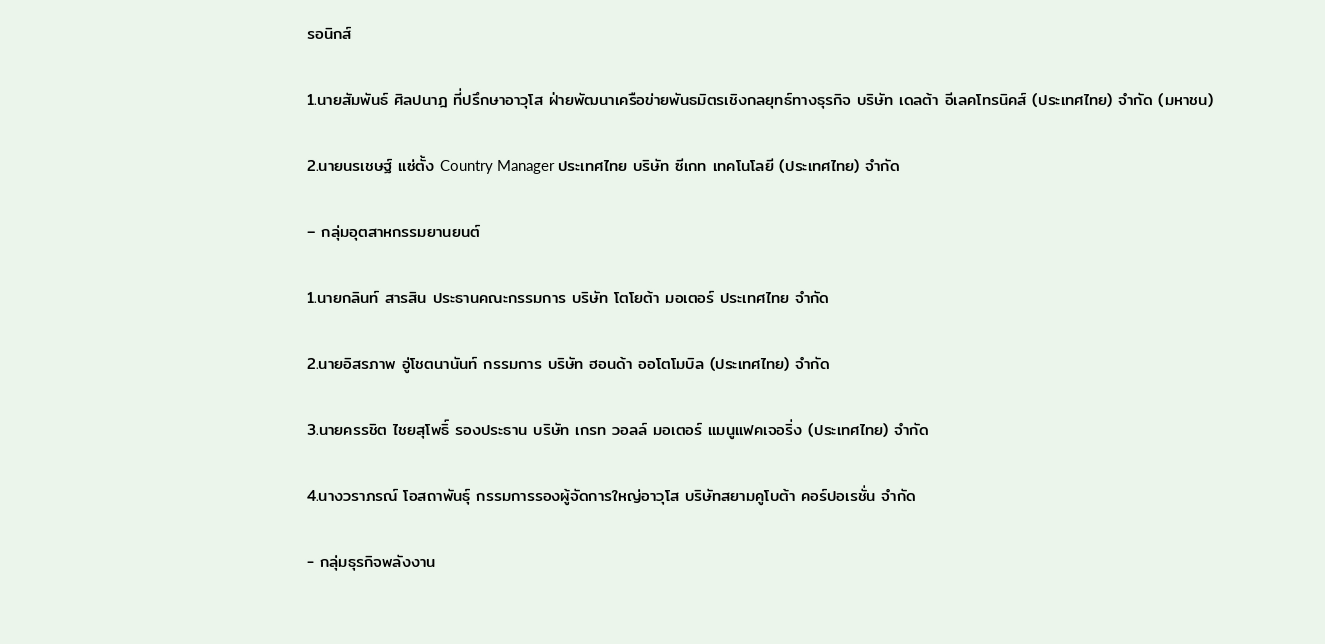รอนิกส์

1.นายสัมพันธ์ ศิลปนาฎ ที่ปรึกษาอาวุโส ฝ่ายพัฒนาเครือข่ายพันธมิตรเชิงกลยุทธ์ทางธุรกิจ บริษัท เดลต้า อีเลคโทรนิคส์ (ประเทศไทย) จำกัด (มหาชน)

2.นายนรเชษฐ์ แซ่ตั้ง Country Manager ประเทศไทย บริษัท ซีเกท เทคโนโลยี (ประเทศไทย) จำกัด

– กลุ่มอุตสาหกรรมยานยนต์

1.นายกลินท์ สารสิน ประธานคณะกรรมการ บริษัท โตโยต้า มอเตอร์ ประเทศไทย จำกัด

2.นายอิสรภาพ อู่โชตนานันท์ กรรมการ บริษัท ฮอนด้า ออโตโมบิล (ประเทศไทย) จำกัด

3.นายครรชิต ไชยสุโพธิ์ รองประธาน บริษัท เกรท วอลล์ มอเตอร์ แมนูแฟคเจอริ่ง (ประเทศไทย) จำกัด

4.นางวราภรณ์ โอสถาพันธุ์ กรรมการรองผู้จัดการใหญ่อาวุโส บริษัทสยามคูโบต้า คอร์ปอเรชั่น จำกัด

- กลุ่มธุรกิจพลังงาน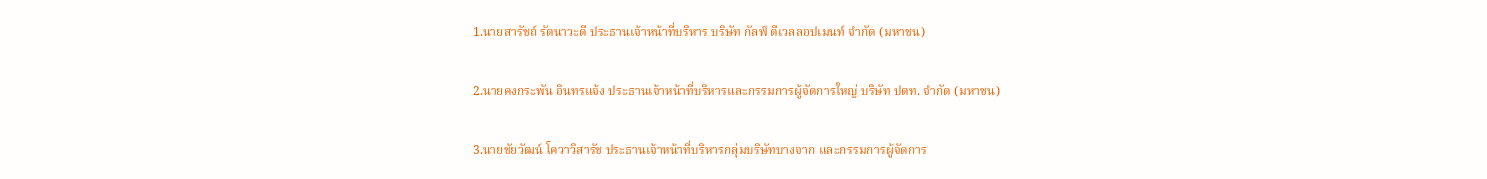1.นายสารัชถ์ รัตนาวะดี ประธานเจ้าหน้าที่บริหาร บริษัท กัลฟ์ ดีเวลลอปเมนท์ จำกัด (มหาชน)

2.นายคงกระพัน อินทรแจ้ง ประธานเจ้าหน้าที่บริหารและกรรมการผู้จัดการใหญ่ บริษัท ปตท. จำกัด (มหาชน)

3.นายชัยวัฒน์ โควาวิสารัช ประธานเจ้าหน้าที่บริหารกลุ่มบริษัทบางจาก และกรรมการผู้จัดการ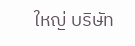ใหญ่ บริษัท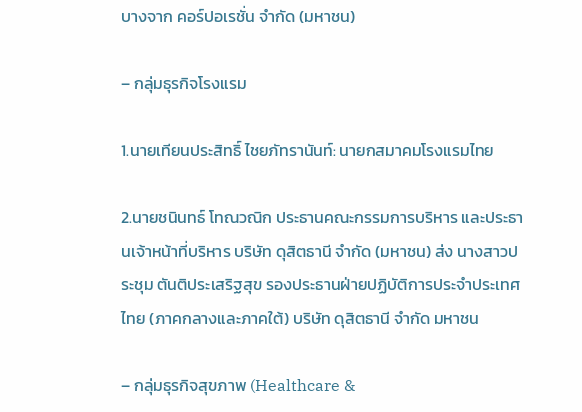บางจาก คอร์ปอเรชั่น จำกัด (มหาชน)

– กลุ่มธุรกิจโรงแรม

1.นายเทียนประสิทธิ์ ไชยภัทรานันท์: นายกสมาคมโรงแรมไทย

2.นายชนินทธ์ โทณวณิก ประธานคณะกรรมการบริหาร และประธานเจ้าหน้าที่บริหาร บริษัท ดุสิตธานี จำกัด (มหาชน) ส่ง นางสาวประชุม ตันติประเสริฐสุข รองประธานฝ่ายปฏิบัติการประจำประเทศไทย (ภาคกลางและภาคใต้) บริษัท ดุสิตธานี จำกัด มหาชน

– กลุ่มธุรกิจสุขภาพ (Healthcare &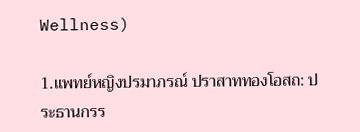Wellness)

1.แพทย์หญิงปรมาภรณ์ ปราสาททองโอสถ: ประธานกรร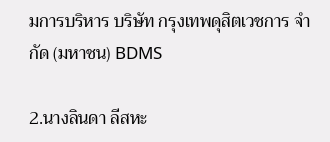มการบริหาร บริษัท กรุงเทพดุสิตเวชการ จำกัด (มหาชน) BDMS

2.นางลินดา ลีสหะ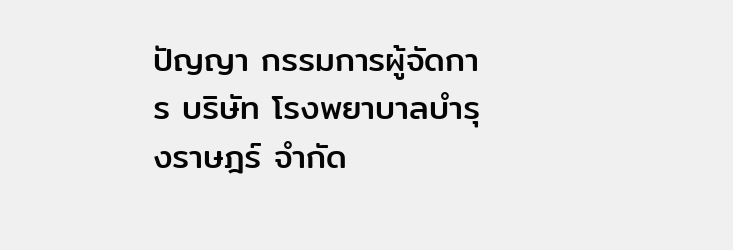ปัญญา กรรมการผู้จัดการ บริษัท โรงพยาบาลบำรุงราษฎร์ จำกัด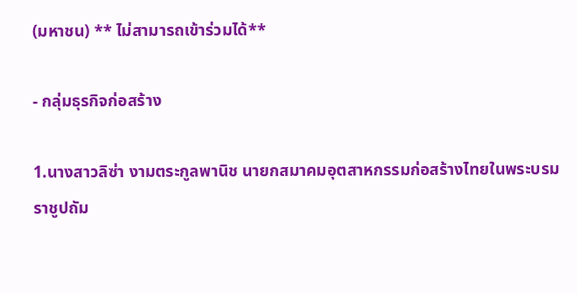(มหาชน) ** ไม่สามารถเข้าร่วมได้**

- กลุ่มธุรกิจก่อสร้าง

1.นางสาวลิซ่า งามตระกูลพานิช นายกสมาคมอุตสาหกรรมก่อสร้างไทยในพระบรมราชูปถัม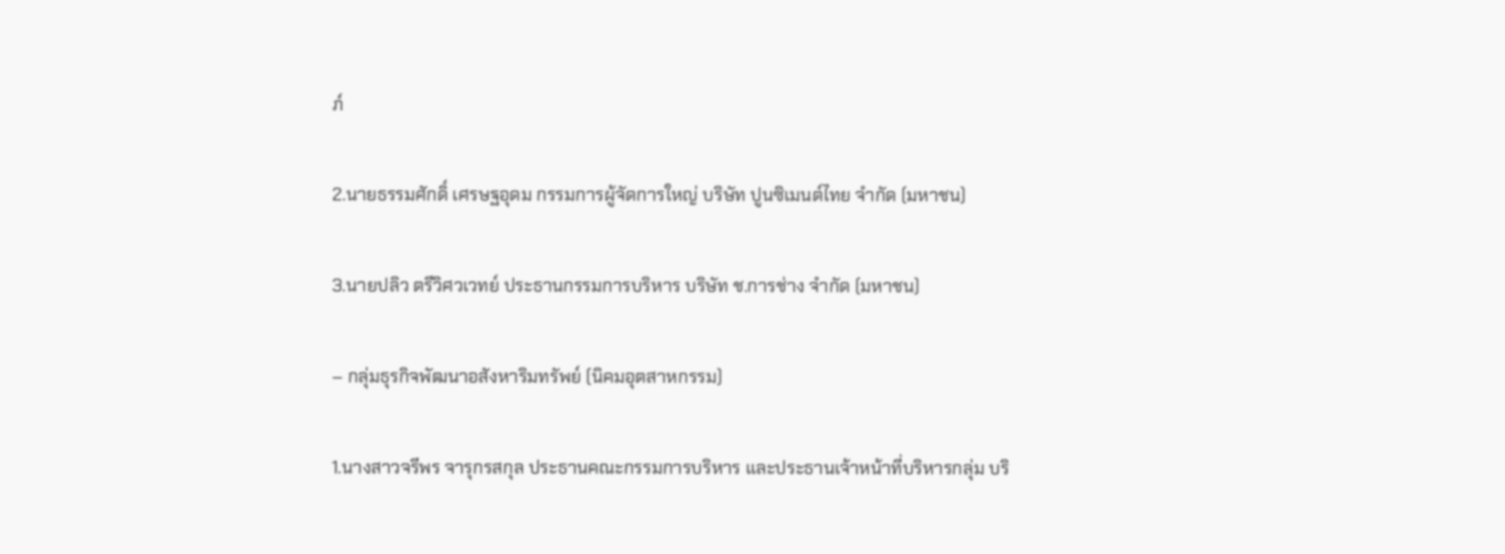ภ์

2.นายธรรมศักดิ์ เศรษฐอุดม กรรมการผู้จัดการใหญ่ บริษัท ปูนซิเมนต์ไทย จำกัด (มหาชน)

3.นายปลิว ตรีวิศวเวทย์ ประธานกรรมการบริหาร บริษัท ช.การช่าง จำกัด (มหาชน)

– กลุ่มธุรกิจพัฒนาอสังหาริมทรัพย์ (นิคมอุตสาหกรรม)

1.นางสาวจรีพร จารุกรสกุล ประธานคณะกรรมการบริหาร และประธานเจ้าหน้าที่บริหารกลุ่ม บริ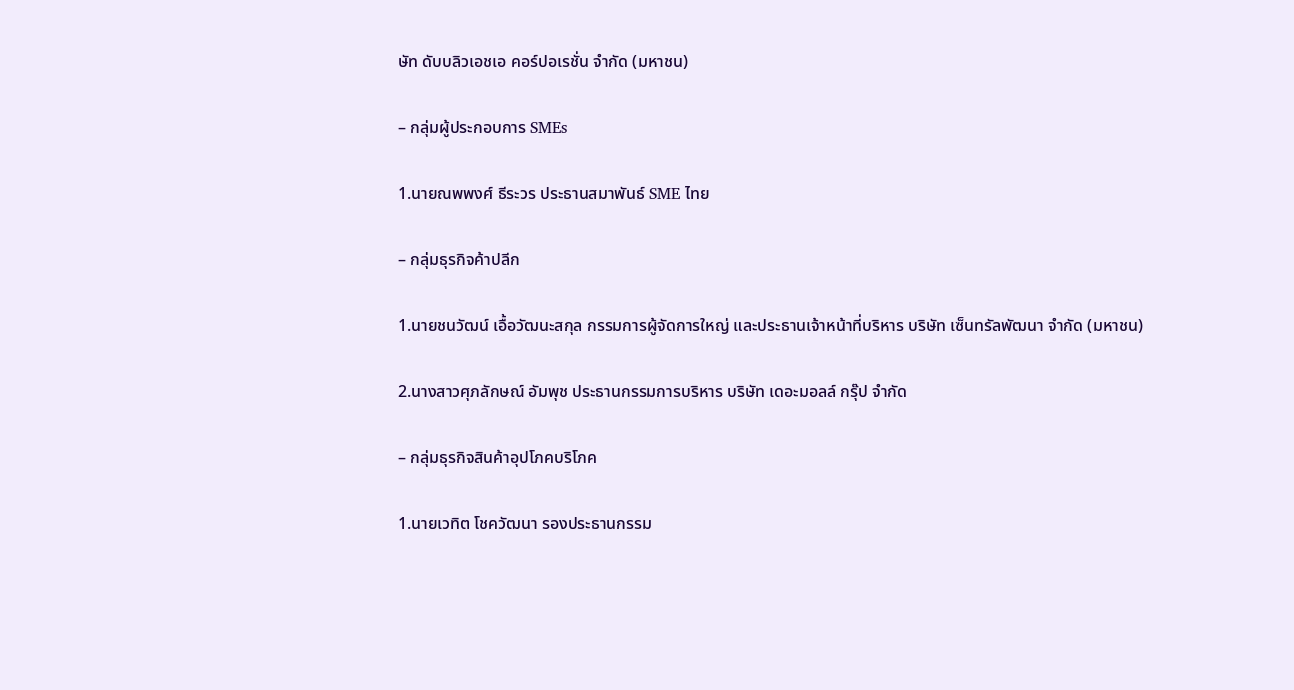ษัท ดับบลิวเอชเอ คอร์ปอเรชั่น จำกัด (มหาชน)

– กลุ่มผู้ประกอบการ SMEs

1.นายณพพงศ์ ธีระวร ประธานสมาพันธ์ SME ไทย

– กลุ่มธุรกิจค้าปลีก

1.นายชนวัฒน์ เอื้อวัฒนะสกุล กรรมการผู้จัดการใหญ่ และประธานเจ้าหน้าที่บริหาร บริษัท เซ็นทรัลพัฒนา จำกัด (มหาชน)

2.นางสาวศุภลักษณ์ อัมพุช ประธานกรรมการบริหาร บริษัท เดอะมอลล์ กรุ๊ป จำกัด

– กลุ่มธุรกิจสินค้าอุปโภคบริโภค

1.นายเวทิต โชควัฒนา รองประธานกรรม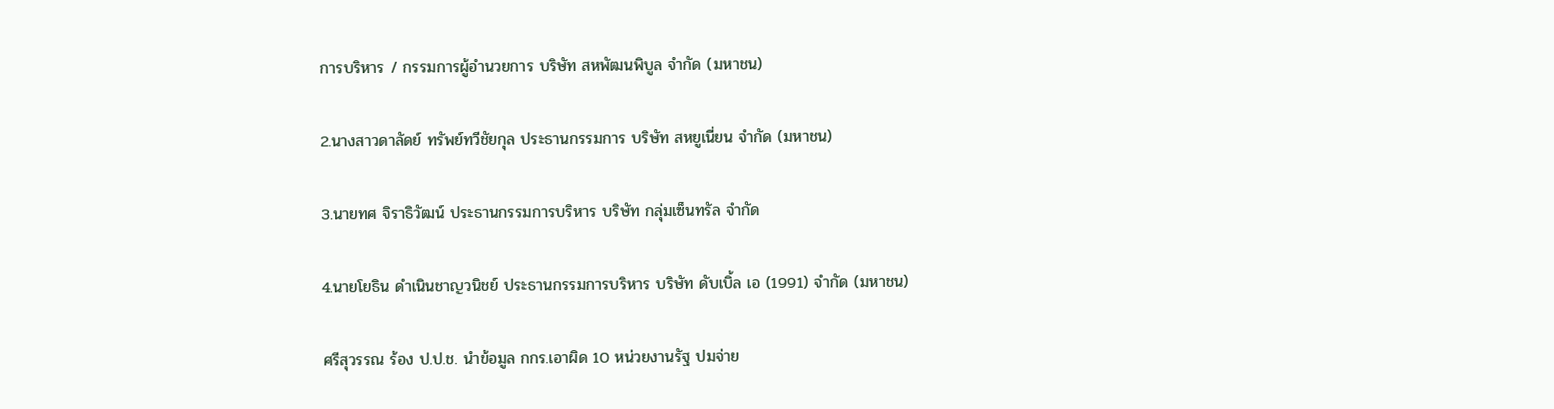การบริหาร / กรรมการผู้อำนวยการ บริษัท สหพัฒนพิบูล จำกัด (มหาชน)

2.นางสาวดาลัดย์ ทรัพย์ทวีชัยกุล ประธานกรรมการ บริษัท สหยูเนี่ยน จำกัด (มหาชน)

3.นายทศ จิราธิวัฒน์ ประธานกรรมการบริหาร บริษัท กลุ่มเซ็นทรัล จำกัด

4.นายโยธิน ดำเนินชาญวนิชย์ ประธานกรรมการบริหาร บริษัท ดับเบิ้ล เอ (1991) จำกัด (มหาชน)

ศรีสุวรรณ ร้อง ป.ป.ช. นำข้อมูล กกร.เอาผิด 10 หน่วยงานรัฐ ปมจ่าย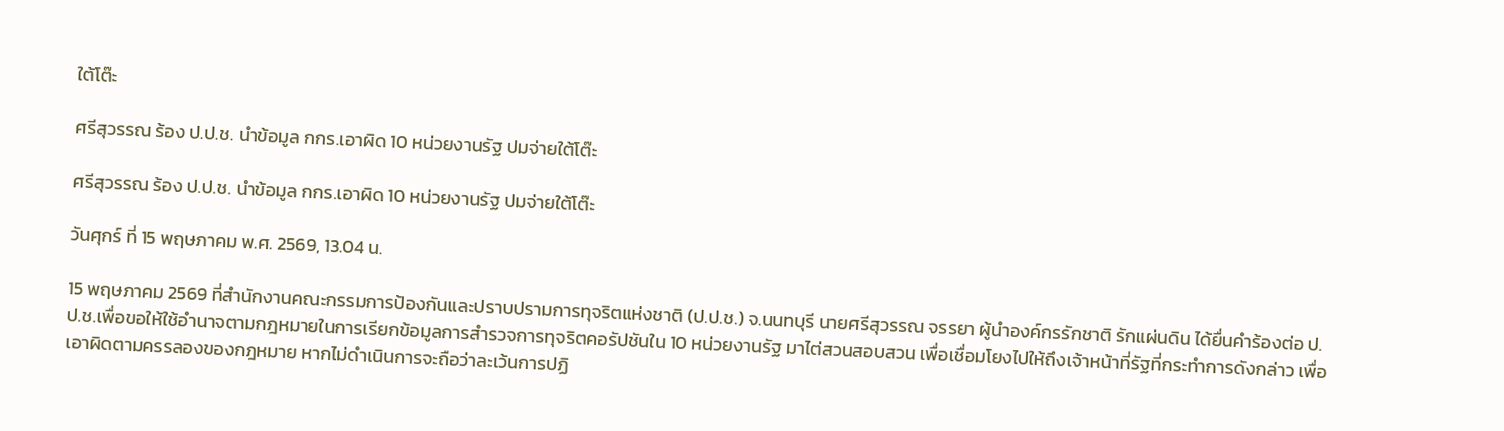ใต้โต๊ะ

ศรีสุวรรณ ร้อง ป.ป.ช. นำข้อมูล กกร.เอาผิด 10 หน่วยงานรัฐ ปมจ่ายใต้โต๊ะ

ศรีสุวรรณ ร้อง ป.ป.ช. นำข้อมูล กกร.เอาผิด 10 หน่วยงานรัฐ ปมจ่ายใต้โต๊ะ

วันศุกร์ ที่ 15 พฤษภาคม พ.ศ. 2569, 13.04 น.

15 พฤษภาคม 2569 ที่สำนักงานคณะกรรมการป้องกันและปราบปรามการทุจริตแห่งชาติ (ป.ป.ช.) จ.นนทบุรี นายศรีสุวรรณ จรรยา ผู้นำองค์กรรักชาติ รักแผ่นดิน ได้ยื่นคำร้องต่อ ป.ป.ช.เพื่อขอให้ใช้อำนาจตามกฎหมายในการเรียกข้อมูลการสำรวจการทุจริตคอรัปชันใน 10 หน่วยงานรัฐ มาไต่สวนสอบสวน เพื่อเชื่อมโยงไปให้ถึงเจ้าหน้าที่รัฐที่กระทำการดังกล่าว เพื่อเอาผิดตามครรลองของกฎหมาย หากไม่ดำเนินการจะถือว่าละเว้นการปฏิ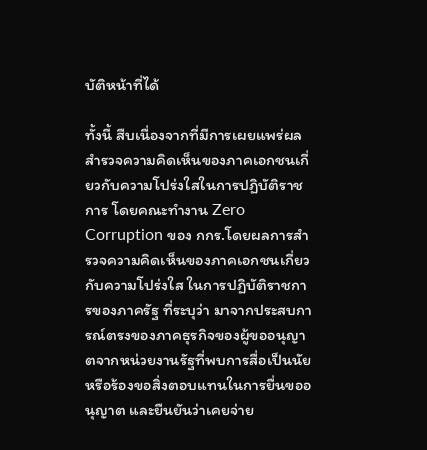บัติหน้าที่ได้

ทั้งนี้ สืบเนื่องจากที่มีการเผยแพร่ผลสำรวจความคิดเห็นของภาคเอกชนเกี่ยวกับความโปร่งใสในการปฏิบัติราชการ โดยคณะทำงาน Zero Corruption ของ กกร.โดยผลการสำรวจความคิดเห็นของภาคเอกชนเกี่ยวกับความโปร่งใส ในการปฏิบัติราชการของภาครัฐ ที่ระบุว่า มาจากประสบการณ์ตรงของภาคธุรกิจของผู้ขออนุญาตจากหน่วยงานรัฐที่พบการสื่อเป็นนัยหรือร้องขอสิ่งตอบแทนในการยื่นขออนุญาต และยืนยันว่าเคยจ่าย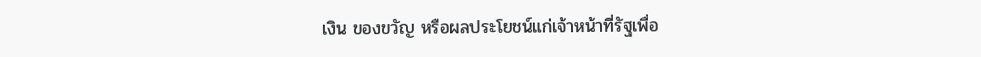เงิน ของขวัญ หรือผลประโยชน์แก่เจ้าหน้าที่รัฐเพื่อ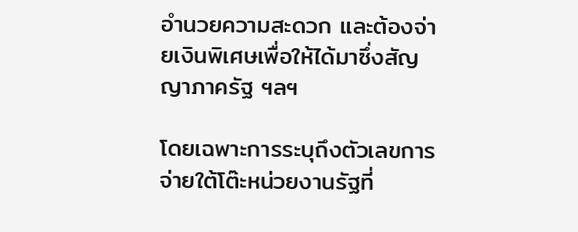อำนวยความสะดวก และต้องจ่ายเงินพิเศษเพื่อให้ได้มาซึ่งสัญญาภาครัฐ ฯลฯ

โดยเฉพาะการระบุถึงตัวเลขการจ่ายใต้โต๊ะหน่วยงานรัฐที่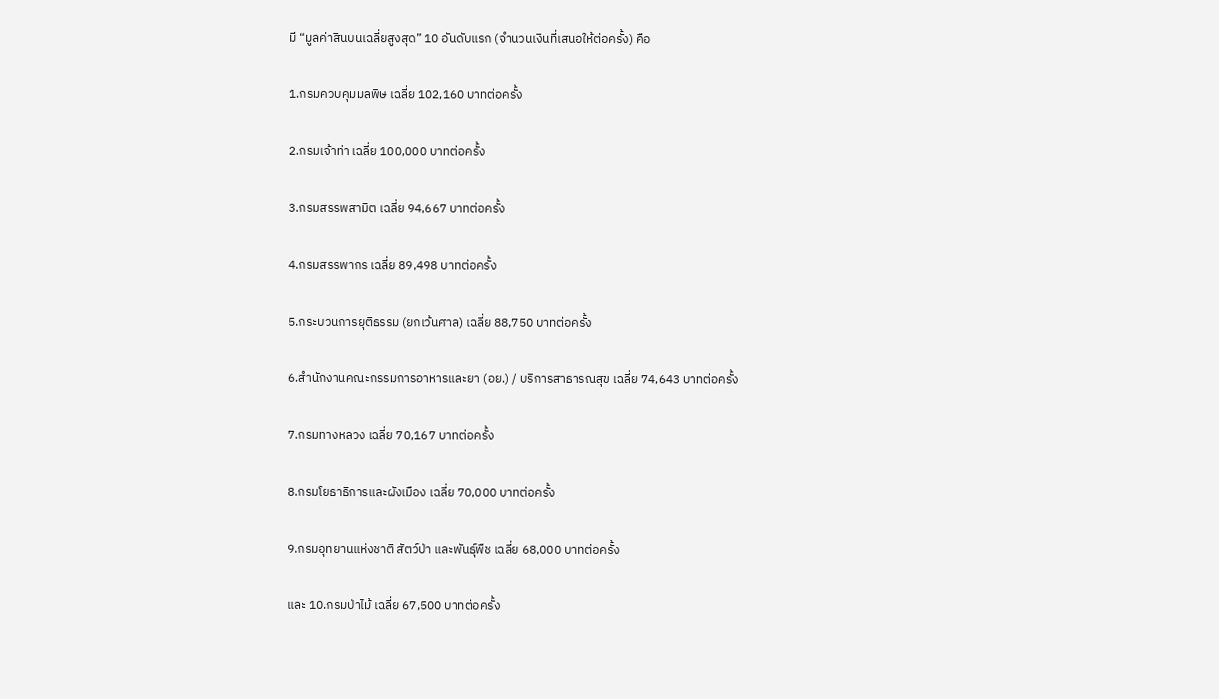มี “มูลค่าสินบนเฉลี่ยสูงสุด” 10 อันดับแรก (จำนวนเงินที่เสนอให้ต่อครั้ง) คือ

1.กรมควบคุมมลพิษ เฉลี่ย 102,160 บาทต่อครั้ง

2.กรมเจ้าท่า เฉลี่ย 100,000 บาทต่อครั้ง

3.กรมสรรพสามิต เฉลี่ย 94,667 บาทต่อครั้ง

4.กรมสรรพากร เฉลี่ย 89,498 บาทต่อครั้ง

5.กระบวนการยุติธรรม (ยกเว้นศาล) เฉลี่ย 88,750 บาทต่อครั้ง

6.สำนักงานคณะกรรมการอาหารและยา (อย.) / บริการสาธารณสุข เฉลี่ย 74,643 บาทต่อครั้ง

7.กรมทางหลวง เฉลี่ย 70,167 บาทต่อครั้ง

8.กรมโยธาธิการและผังเมือง เฉลี่ย 70,000 บาทต่อครั้ง

9.กรมอุทยานแห่งชาติ สัตว์ป่า และพันธุ์พืช เฉลี่ย 68,000 บาทต่อครั้ง

และ 10.กรมป่าไม้ เฉลี่ย 67,500 บาทต่อครั้ง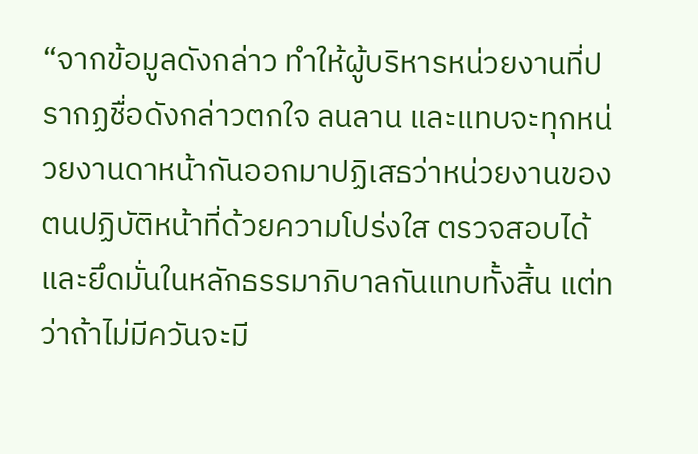“จากข้อมูลดังกล่าว ทำให้ผู้บริหารหน่วยงานที่ปรากฏชื่อดังกล่าวตกใจ ลนลาน และแทบจะทุกหน่วยงานดาหน้ากันออกมาปฏิเสธว่าหน่วยงานของตนปฏิบัติหน้าที่ด้วยความโปร่งใส ตรวจสอบได้ และยึดมั่นในหลักธรรมาภิบาลกันแทบทั้งสิ้น แต่ทว่าถ้าไม่มีควันจะมี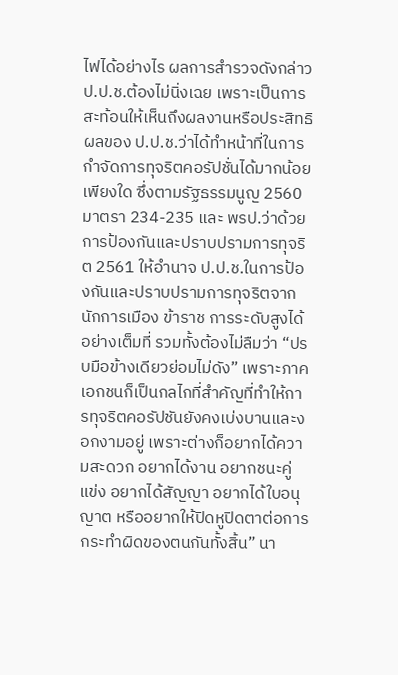ไฟได้อย่างไร ผลการสำรวจดังกล่าว ป.ป.ช.ต้องไม่นิ่งเฉย เพราะเป็นการสะท้อนให้เห็นถึงผลงานหรือประสิทธิผลของ ป.ป.ช.ว่าได้ทำหน้าที่ในการกำจัดการทุจริตคอรัปชั่นได้มากน้อยเพียงใด ซึ่งตามรัฐธรรมนูญ 2560 มาตรา 234-235 และ พรป.ว่าด้วยการป้องกันและปราบปรามการทุจริต 2561 ให้อำนาจ ป.ป.ช.ในการป้องกันและปราบปรามการทุจริตจากนักการเมือง ข้าราช การระดับสูงได้อย่างเต็มที่ รวมทั้งต้องไม่ลืมว่า “ปรบมือข้างเดียวย่อมไม่ดัง” เพราะภาคเอกชนก็เป็นกลไกที่สำคัญที่ทำให้การทุจริตคอรัปชันยังคงเบ่งบานและงอกงามอยู่ เพราะต่างก็อยากได้ความสะดวก อยากได้งาน อยากชนะคู่แข่ง อยากได้สัญญา อยากได้ใบอนุญาต หรืออยากให้ปิดหูปิดตาต่อการกระทำผิดของตนกันทั้งสิ้น” นา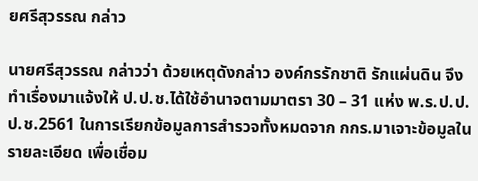ยศรีสุวรรณ กล่าว

นายศรีสุวรรณ กล่าวว่า ด้วยเหตุดังกล่าว องค์กรรักชาติ รักแผ่นดิน จึงทำเรื่องมาแจ้งให้ ป.ป.ช.ได้ใช้อำนาจตามมาตรา 30 – 31 แห่ง พ.ร.ป.ป.ป.ช.2561 ในการเรียกข้อมูลการสำรวจทั้งหมดจาก กกร.มาเจาะข้อมูลในรายละเอียด เพื่อเชื่อม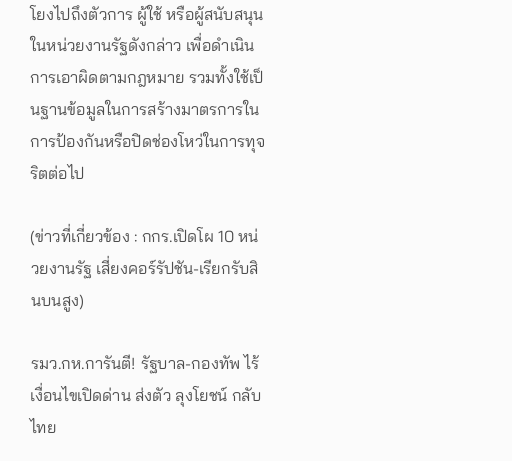โยงไปถึงตัวการ ผู้ใช้ หรือผู้สนับสนุนในหน่วยงานรัฐดังกล่าว เพื่อดำเนินการเอาผิดตามกฎหมาย รวมทั้งใช้เป็นฐานข้อมูลในการสร้างมาตรการในการป้องกันหรือปิดช่องโหว่ในการทุจริตต่อไป

(ข่าวที่เกี่ยวข้อง : กกร.เปิดโผ 10 หน่วยงานรัฐ เสี่ยงคอร์รัปชัน-เรียกรับสินบนสูง)

รมว.กห.การันตี! รัฐบาล-กองทัพ ไร้เงื่อนไขเปิดด่าน ส่งตัว ลุงโยชน์ กลับไทย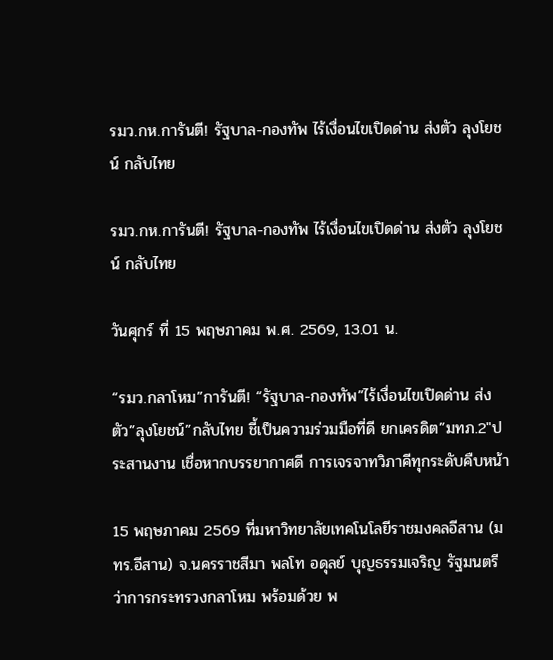รมว.กห.การันตี! รัฐบาล-กองทัพ ไร้เงื่อนไขเปิดด่าน ส่งตัว ลุงโยชน์ กลับไทย

รมว.กห.การันตี! รัฐบาล-กองทัพ ไร้เงื่อนไขเปิดด่าน ส่งตัว ลุงโยชน์ กลับไทย

วันศุกร์ ที่ 15 พฤษภาคม พ.ศ. 2569, 13.01 น.

“รมว.กลาโหม”การันตี! “รัฐบาล-กองทัพ”ไร้เงื่อนไขเปิดด่าน ส่งตัว”ลุงโยชน์”กลับไทย ชี้เป็นความร่วมมือที่ดี ยกเครดิต”มทภ.2″ประสานงาน เชื่อหากบรรยากาศดี การเจรจาทวิภาคีทุกระดับคืบหน้า

15 พฤษภาคม 2569 ที่มหาวิทยาลัยเทคโนโลยีราชมงคลอีสาน (มทร.อีสาน) จ.นครราชสีมา พลโท อดุลย์ บุญธรรมเจริญ รัฐมนตรีว่าการกระทรวงกลาโหม พร้อมด้วย พ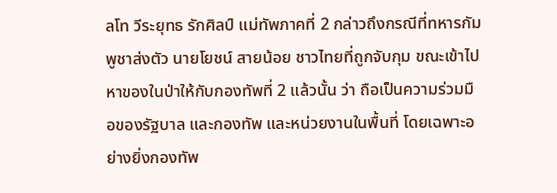ลโท วีระยุทธ รักศิลป์ แม่ทัพภาคที่ 2 กล่าวถึงกรณีที่ทหารกัมพูชาส่งตัว นายโยชน์ สายน้อย ชาวไทยที่ถูกจับกุม ขณะเข้าไปหาของในป่าให้กับกองทัพที่ 2 แล้วนั้น ว่า ถือเป็นความร่วมมือของรัฐบาล และกองทัพ และหน่วยงานในพื้นที่ โดยเฉพาะอย่างยิ่งกองทัพ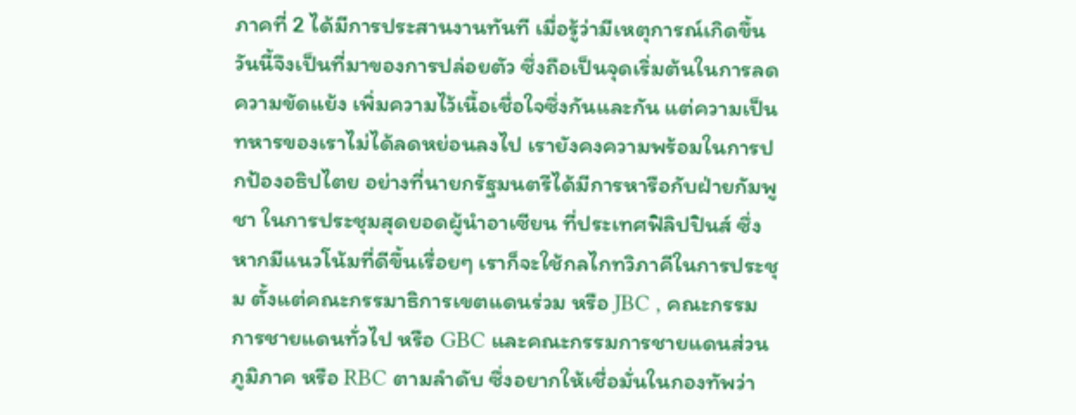ภาคที่ 2 ได้มีการประสานงานทันที เมื่อรู้ว่ามีเหตุการณ์เกิดขึ้น วันนี้จึงเป็นที่มาของการปล่อยตัว ซึ่งถือเป็นจุดเริ่มต้นในการลดความขัดแย้ง เพิ่มความไว้เนื้อเชื่อใจซึ่งกันและกัน แต่ความเป็นทหารของเราไม่ได้ลดหย่อนลงไป เรายังคงความพร้อมในการปกป้องอธิปไตย อย่างที่นายกรัฐมนตรีได้มีการหารือกับฝ่ายกัมพูชา ในการประชุมสุดยอดผู้นำอาเซียน ที่ประเทศฟิลิปปินส์ ซึ่งหากมีแนวโน้มที่ดีขึ้นเรื่อยๆ เราก็จะใช้กลไกทวิภาคีในการประชุม ตั้งแต่คณะกรรมาธิการเขตแดนร่วม หรือ JBC , คณะกรรมการชายแดนทั่วไป หรือ GBC และคณะกรรมการชายแดนส่วนภูมิภาค หรือ RBC ตามลำดับ ซึ่งอยากให้เชื่อมั่นในกองทัพว่า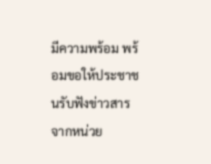มีความพร้อม พร้อมขอให้ประชาชนรับฟังข่าวสารจากหน่วย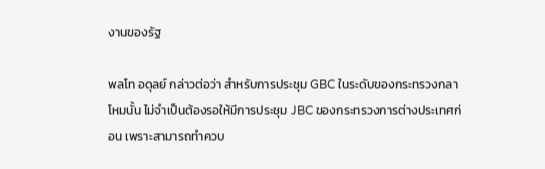งานของรัฐ

พลโท อดุลย์ กล่าวต่อว่า สำหรับการประชุม GBC ในระดับของกระทรวงกลาโหมนั้น ไม่จำเป็นต้องรอให้มีการประชุม JBC ของกระทรวงการต่างประเทศก่อน เพราะสามารถทำควบ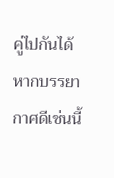คู่ไปกันได้ หากบรรยากาศดีเช่นนี้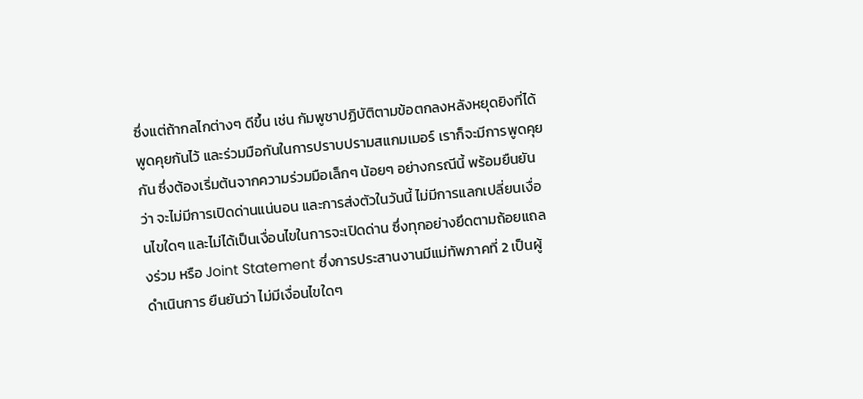ซึ่งแต่ถ้ากลไกต่างๆ ดีขึ้น เช่น กัมพูชาปฏิบัติตามข้อตกลงหลังหยุดยิงที่ได้พูดคุยกันไว้ และร่วมมือกันในการปราบปรามสแกมเมอร์ เราก็จะมีการพูดคุยกัน ซึ่งต้องเริ่มต้นจากความร่วมมือเล็กๆ น้อยๆ อย่างกรณีนี้ พร้อมยืนยันว่า จะไม่มีการเปิดด่านแน่นอน และการส่งตัวในวันนี้ ไม่มีการแลกเปลี่ยนเงื่อนไขใดๆ และไม่ได้เป็นเงื่อนไขในการจะเปิดด่าน ซึ่งทุกอย่างยึดตามถ้อยแถลงร่วม หรือ Joint Statement ซึ่งการประสานงานมีแม่ทัพภาคที่ 2 เป็นผู้ดำเนินการ ยืนยันว่า ไม่มีเงื่อนไขใดๆ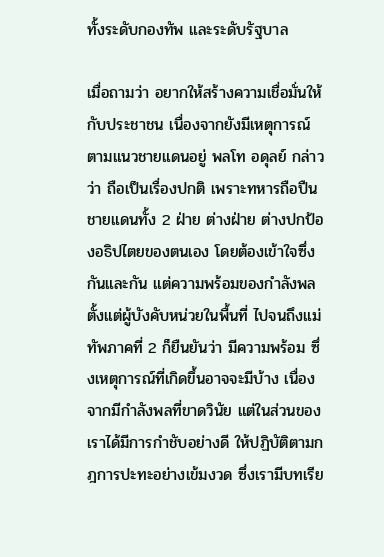ทั้งระดับกองทัพ และระดับรัฐบาล

เมื่อถามว่า อยากให้สร้างความเชื่อมั่นให้กับประชาชน เนื่องจากยังมีเหตุการณ์ตามแนวชายแดนอยู่ พลโท อดุลย์ กล่าวว่า ถือเป็นเรื่องปกติ เพราะทหารถือปืนชายแดนทั้ง 2 ฝ่าย ต่างฝ่าย ต่างปกป้องอธิปไตยของตนเอง โดยต้องเข้าใจซึ่งกันและกัน แต่ความพร้อมของกำลังพล ตั้งแต่ผู้บังคับหน่วยในพื้นที่ ไปจนถึงแม่ทัพภาคที่ 2 ก็ยืนยันว่า มีความพร้อม ซึ่งเหตุการณ์ที่เกิดขึ้นอาจจะมีบ้าง เนื่องจากมีกำลังพลที่ขาดวินัย แต่ในส่วนของเราได้มีการกำชับอย่างดี ให้ปฏิบัติตามกฎการปะทะอย่างเข้มงวด ซึ่งเรามีบทเรีย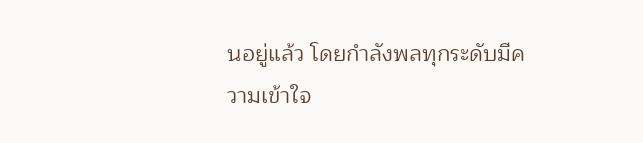นอยู่แล้ว โดยกำลังพลทุกระดับมีความเข้าใจ